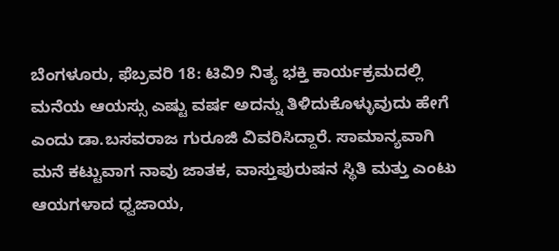ಬೆಂಗಳೂರು, ಫೆಬ್ರವರಿ 18: ಟಿವಿ9 ನಿತ್ಯ ಭಕ್ತಿ ಕಾರ್ಯಕ್ರಮದಲ್ಲಿ ಮನೆಯ ಆಯಸ್ಸು ಎಷ್ಟು ವರ್ಷ ಅದನ್ನು ತಿಳಿದುಕೊಳ್ಳುವುದು ಹೇಗೆ ಎಂದು ಡಾ.ಬಸವರಾಜ ಗುರೂಜಿ ವಿವರಿಸಿದ್ದಾರೆ. ಸಾಮಾನ್ಯವಾಗಿ ಮನೆ ಕಟ್ಟುವಾಗ ನಾವು ಜಾತಕ, ವಾಸ್ತುಪುರುಷನ ಸ್ಥಿತಿ ಮತ್ತು ಎಂಟು ಆಯಗಳಾದ ಧ್ವಜಾಯ,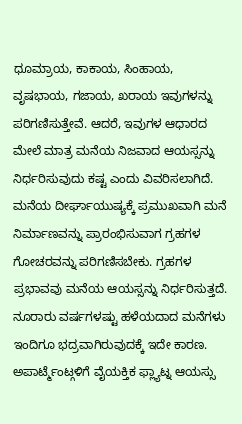ಧೂಮ್ರಾಯ, ಕಾಕಾಯ, ಸಿಂಹಾಯ, ವೃಷಭಾಯ, ಗಜಾಯ, ಖರಾಯ ಇವುಗಳನ್ನು ಪರಿಗಣಿಸುತ್ತೇವೆ. ಆದರೆ, ಇವುಗಳ ಆಧಾರದ ಮೇಲೆ ಮಾತ್ರ ಮನೆಯ ನಿಜವಾದ ಆಯಸ್ಸನ್ನು ನಿರ್ಧರಿಸುವುದು ಕಷ್ಟ ಎಂದು ವಿವರಿಸಲಾಗಿದೆ.
ಮನೆಯ ದೀರ್ಘಾಯುಷ್ಯಕ್ಕೆ ಪ್ರಮುಖವಾಗಿ ಮನೆ ನಿರ್ಮಾಣವನ್ನು ಪ್ರಾರಂಭಿಸುವಾಗ ಗ್ರಹಗಳ ಗೋಚರವನ್ನು ಪರಿಗಣಿಸಬೇಕು. ಗ್ರಹಗಳ ಪ್ರಭಾವವು ಮನೆಯ ಆಯಸ್ಸನ್ನು ನಿರ್ಧರಿಸುತ್ತದೆ. ನೂರಾರು ವರ್ಷಗಳಷ್ಟು ಹಳೆಯದಾದ ಮನೆಗಳು ಇಂದಿಗೂ ಭದ್ರವಾಗಿರುವುದಕ್ಕೆ ಇದೇ ಕಾರಣ. ಅಪಾರ್ಟ್ಮೆಂಟ್ಗಳಿಗೆ ವೈಯಕ್ತಿಕ ಫ್ಲ್ಯಾಟ್ನ ಆಯಸ್ಸು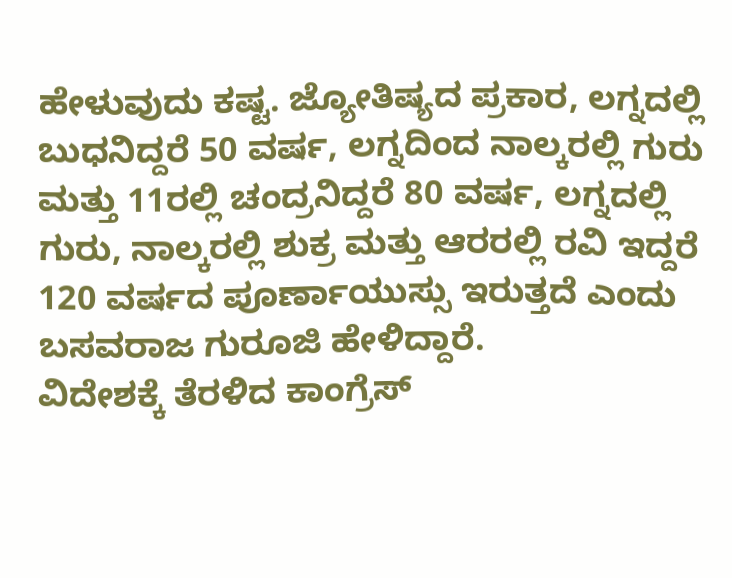ಹೇಳುವುದು ಕಷ್ಟ. ಜ್ಯೋತಿಷ್ಯದ ಪ್ರಕಾರ, ಲಗ್ನದಲ್ಲಿ ಬುಧನಿದ್ದರೆ 50 ವರ್ಷ, ಲಗ್ನದಿಂದ ನಾಲ್ಕರಲ್ಲಿ ಗುರು ಮತ್ತು 11ರಲ್ಲಿ ಚಂದ್ರನಿದ್ದರೆ 80 ವರ್ಷ, ಲಗ್ನದಲ್ಲಿ ಗುರು, ನಾಲ್ಕರಲ್ಲಿ ಶುಕ್ರ ಮತ್ತು ಆರರಲ್ಲಿ ರವಿ ಇದ್ದರೆ 120 ವರ್ಷದ ಪೂರ್ಣಾಯುಸ್ಸು ಇರುತ್ತದೆ ಎಂದು ಬಸವರಾಜ ಗುರೂಜಿ ಹೇಳಿದ್ದಾರೆ.
ವಿದೇಶಕ್ಕೆ ತೆರಳಿದ ಕಾಂಗ್ರೆಸ್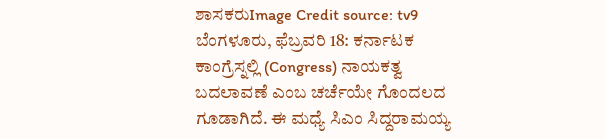ಶಾಸಕರುImage Credit source: tv9
ಬೆಂಗಳೂರು, ಫೆಬ್ರವರಿ 18: ಕರ್ನಾಟಕ ಕಾಂಗ್ರೆಸ್ನಲ್ಲಿ (Congress) ನಾಯಕತ್ವ ಬದಲಾವಣೆ ಎಂಬ ಚರ್ಚೆಯೇ ಗೊಂದಲದ ಗೂಡಾಗಿದೆ. ಈ ಮಧ್ಯೆ ಸಿಎಂ ಸಿದ್ದರಾಮಯ್ಯ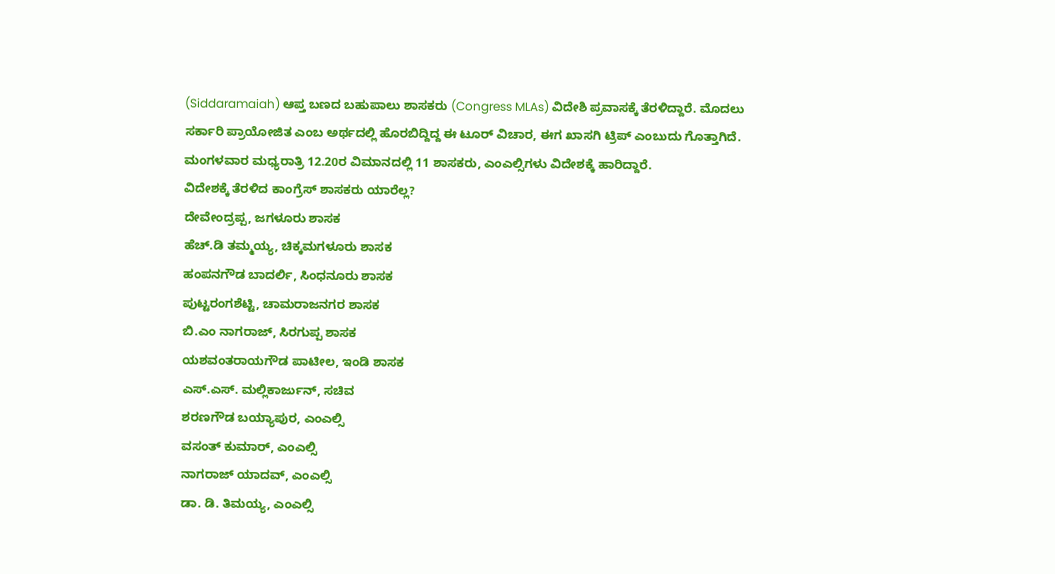(Siddaramaiah) ಆಪ್ತ ಬಣದ ಬಹುಪಾಲು ಶಾಸಕರು (Congress MLAs) ವಿದೇಶಿ ಪ್ರವಾಸಕ್ಕೆ ತೆರಳಿದ್ದಾರೆ. ಮೊದಲು ಸರ್ಕಾರಿ ಪ್ರಾಯೋಜಿತ ಎಂಬ ಅರ್ಥದಲ್ಲಿ ಹೊರಬಿದ್ದಿದ್ದ ಈ ಟೂರ್ ವಿಚಾರ, ಈಗ ಖಾಸಗಿ ಟ್ರಿಪ್ ಎಂಬುದು ಗೊತ್ತಾಗಿದೆ. ಮಂಗಳವಾರ ಮಧ್ಯರಾತ್ರಿ 12.20ರ ವಿಮಾನದಲ್ಲಿ 11 ಶಾಸಕರು, ಎಂಎಲ್ಸಿಗಳು ವಿದೇಶಕ್ಕೆ ಹಾರಿದ್ದಾರೆ.
ವಿದೇಶಕ್ಕೆ ತೆರಳಿದ ಕಾಂಗ್ರೆಸ್ ಶಾಸಕರು ಯಾರೆಲ್ಲ?
ದೇವೇಂದ್ರಪ್ಪ, ಜಗಳೂರು ಶಾಸಕ
ಹೆಚ್.ಡಿ ತಮ್ಮಯ್ಯ, ಚಿಕ್ಕಮಗಳೂರು ಶಾಸಕ
ಹಂಪನಗೌಡ ಬಾದರ್ಲಿ, ಸಿಂಧನೂರು ಶಾಸಕ
ಪುಟ್ಟರಂಗಶೆಟ್ಟಿ, ಚಾಮರಾಜನಗರ ಶಾಸಕ
ಬಿ.ಎಂ ನಾಗರಾಜ್, ಸಿರಗುಪ್ಪ ಶಾಸಕ
ಯಶವಂತರಾಯಗೌಡ ಪಾಟೀಲ, ಇಂಡಿ ಶಾಸಕ
ಎಸ್.ಎಸ್. ಮಲ್ಲಿಕಾರ್ಜುನ್, ಸಚಿವ
ಶರಣಗೌಡ ಬಯ್ಯಾಪುರ, ಎಂಎಲ್ಸಿ
ವಸಂತ್ ಕುಮಾರ್, ಎಂಎಲ್ಸಿ
ನಾಗರಾಜ್ ಯಾದವ್, ಎಂಎಲ್ಸಿ
ಡಾ. ಡಿ. ತಿಮಯ್ಯ, ಎಂಎಲ್ಸಿ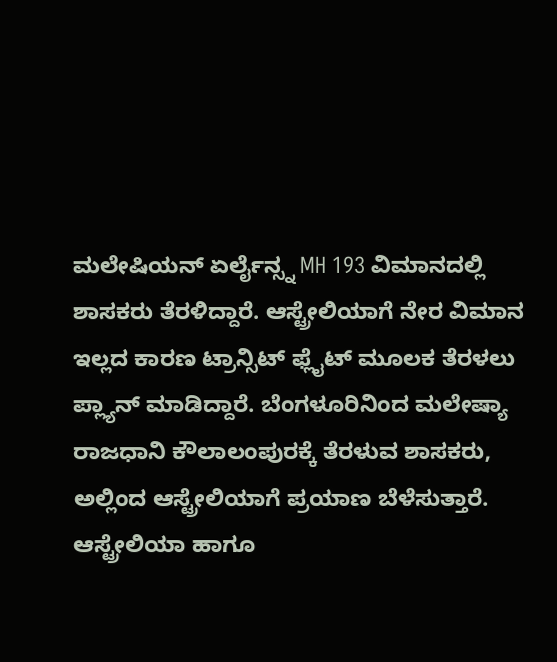ಮಲೇಷಿಯನ್ ಏರ್ಲೈನ್ಸ್ನ MH 193 ವಿಮಾನದಲ್ಲಿ ಶಾಸಕರು ತೆರಳಿದ್ದಾರೆ. ಆಸ್ಟ್ರೇಲಿಯಾಗೆ ನೇರ ವಿಮಾನ ಇಲ್ಲದ ಕಾರಣ ಟ್ರಾನ್ಸಿಟ್ ಫ್ಲೈಟ್ ಮೂಲಕ ತೆರಳಲು ಪ್ಲ್ಯಾನ್ ಮಾಡಿದ್ದಾರೆ. ಬೆಂಗಳೂರಿನಿಂದ ಮಲೇಷ್ಯಾ ರಾಜಧಾನಿ ಕೌಲಾಲಂಪುರಕ್ಕೆ ತೆರಳುವ ಶಾಸಕರು, ಅಲ್ಲಿಂದ ಆಸ್ಟ್ರೇಲಿಯಾಗೆ ಪ್ರಯಾಣ ಬೆಳೆಸುತ್ತಾರೆ.
ಆಸ್ಟ್ರೇಲಿಯಾ ಹಾಗೂ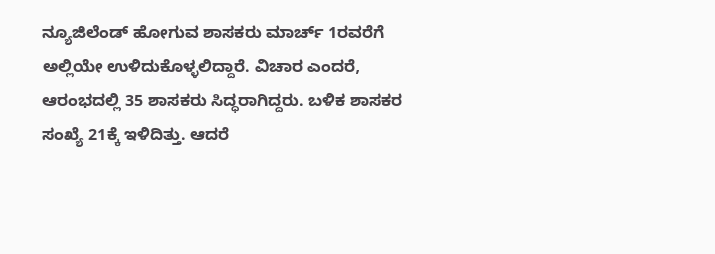ನ್ಯೂಜಿಲೆಂಡ್ ಹೋಗುವ ಶಾಸಕರು ಮಾರ್ಚ್ 1ರವರೆಗೆ ಅಲ್ಲಿಯೇ ಉಳಿದುಕೊಳ್ಳಲಿದ್ದಾರೆ. ವಿಚಾರ ಎಂದರೆ, ಆರಂಭದಲ್ಲಿ 35 ಶಾಸಕರು ಸಿದ್ಧರಾಗಿದ್ದರು. ಬಳಿಕ ಶಾಸಕರ ಸಂಖ್ಯೆ 21ಕ್ಕೆ ಇಳಿದಿತ್ತು. ಆದರೆ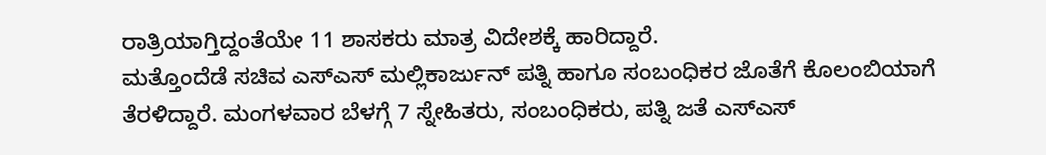ರಾತ್ರಿಯಾಗ್ತಿದ್ದಂತೆಯೇ 11 ಶಾಸಕರು ಮಾತ್ರ ವಿದೇಶಕ್ಕೆ ಹಾರಿದ್ದಾರೆ.
ಮತ್ತೊಂದೆಡೆ ಸಚಿವ ಎಸ್ಎಸ್ ಮಲ್ಲಿಕಾರ್ಜುನ್ ಪತ್ನಿ ಹಾಗೂ ಸಂಬಂಧಿಕರ ಜೊತೆಗೆ ಕೊಲಂಬಿಯಾಗೆ ತೆರಳಿದ್ದಾರೆ. ಮಂಗಳವಾರ ಬೆಳಗ್ಗೆ 7 ಸ್ನೇಹಿತರು, ಸಂಬಂಧಿಕರು, ಪತ್ನಿ ಜತೆ ಎಸ್ಎಸ್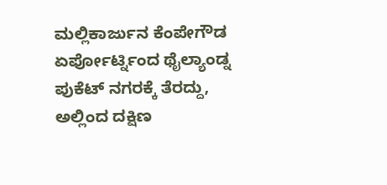ಮಲ್ಲಿಕಾರ್ಜುನ ಕೆಂಪೇಗೌಡ ಏರ್ಪೋರ್ಟ್ನಿಂದ ಥೈಲ್ಯಾಂಡ್ನ ಪುಕೆಟ್ ನಗರಕ್ಕೆ ತೆರದ್ದು, ಅಲ್ಲಿಂದ ದಕ್ಷಿಣ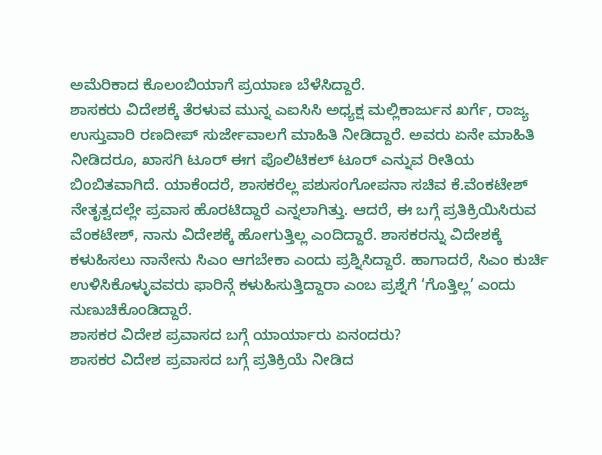ಅಮೆರಿಕಾದ ಕೊಲಂಬಿಯಾಗೆ ಪ್ರಯಾಣ ಬೆಳೆಸಿದ್ದಾರೆ.
ಶಾಸಕರು ವಿದೇಶಕ್ಕೆ ತೆರಳುವ ಮುನ್ನ ಎಐಸಿಸಿ ಅಧ್ಯಕ್ಷ ಮಲ್ಲಿಕಾರ್ಜುನ ಖರ್ಗೆ, ರಾಜ್ಯ ಉಸ್ತುವಾರಿ ರಣದೀಪ್ ಸುರ್ಜೇವಾಲಗೆ ಮಾಹಿತಿ ನೀಡಿದ್ದಾರೆ. ಅವರು ಏನೇ ಮಾಹಿತಿ ನೀಡಿದರೂ, ಖಾಸಗಿ ಟೂರ್ ಈಗ ಪೊಲಿಟಿಕಲ್ ಟೂರ್ ಎನ್ನುವ ರೀತಿಯ ಬಿಂಬಿತವಾಗಿದೆ. ಯಾಕೆಂದರೆ, ಶಾಸಕರೆಲ್ಲ ಪಶುಸಂಗೋಪನಾ ಸಚಿವ ಕೆ.ವೆಂಕಟೇಶ್ ನೇತೃತ್ವದಲ್ಲೇ ಪ್ರವಾಸ ಹೊರಟಿದ್ದಾರೆ ಎನ್ನಲಾಗಿತ್ತು. ಆದರೆ, ಈ ಬಗ್ಗೆ ಪ್ರತಿಕ್ರಿಯಿಸಿರುವ ವೆಂಕಟೇಶ್, ನಾನು ವಿದೇಶಕ್ಕೆ ಹೋಗುತ್ತಿಲ್ಲ ಎಂದಿದ್ದಾರೆ. ಶಾಸಕರನ್ನು ವಿದೇಶಕ್ಕೆ ಕಳುಹಿಸಲು ನಾನೇನು ಸಿಎಂ ಆಗಬೇಕಾ ಎಂದು ಪ್ರಶ್ನಿಸಿದ್ದಾರೆ. ಹಾಗಾದರೆ, ಸಿಎಂ ಕುರ್ಚಿ ಉಳಿಸಿಕೊಳ್ಳುವವರು ಫಾರಿನ್ಗೆ ಕಳುಹಿಸುತ್ತಿದ್ದಾರಾ ಎಂಬ ಪ್ರಶ್ನೆಗೆ ‘ಗೊತ್ತಿಲ್ಲ’ ಎಂದು ನುಣುಚಿಕೊಂಡಿದ್ದಾರೆ.
ಶಾಸಕರ ವಿದೇಶ ಪ್ರವಾಸದ ಬಗ್ಗೆ ಯಾರ್ಯಾರು ಏನಂದರು?
ಶಾಸಕರ ವಿದೇಶ ಪ್ರವಾಸದ ಬಗ್ಗೆ ಪ್ರತಿಕ್ರಿಯೆ ನೀಡಿದ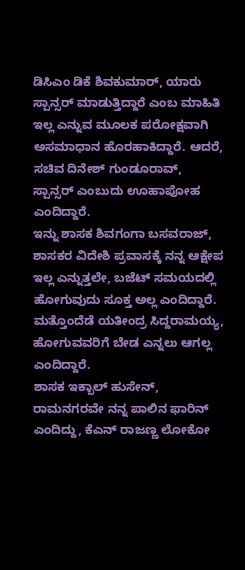ಡಿಸಿಎಂ ಡಿಕೆ ಶಿವಕುಮಾರ್, ಯಾರು ಸ್ಪಾನ್ಸರ್ ಮಾಡುತ್ತಿದ್ದಾರೆ ಎಂಬ ಮಾಹಿತಿ ಇಲ್ಲ ಎನ್ನುವ ಮೂಲಕ ಪರೋಕ್ಷವಾಗಿ ಅಸಮಾಧಾನ ಹೊರಹಾಕಿದ್ದಾರೆ. ಆದರೆ, ಸಚಿವ ದಿನೇಶ್ ಗುಂಡೂರಾವ್, ಸ್ಪಾನ್ಸರ್ ಎಂಬುದು ಊಹಾಪೋಹ ಎಂದಿದ್ದಾರೆ.
ಇನ್ನು ಶಾಸಕ ಶಿವಗಂಗಾ ಬಸವರಾಜ್, ಶಾಸಕರ ವಿದೇಶಿ ಪ್ರವಾಸಕ್ಕೆ ನನ್ನ ಆಕ್ಷೇಪ ಇಲ್ಲ ಎನ್ನುತ್ತಲೇ, ಬಜೆಟ್ ಸಮಯದಲ್ಲಿ ಹೋಗುವುದು ಸೂಕ್ತ ಅಲ್ಲ ಎಂದಿದ್ದಾರೆ. ಮತ್ತೊಂದೆಡೆ ಯತೀಂದ್ರ ಸಿದ್ದರಾಮಯ್ಯ, ಹೋಗುವವರಿಗೆ ಬೇಡ ಎನ್ನಲು ಆಗಲ್ಲ ಎಂದಿದ್ದಾರೆ.
ಶಾಸಕ ಇಕ್ಬಾಲ್ ಹುಸೇನ್, ರಾಮನಗರವೇ ನನ್ನ ಪಾಲಿನ ಫಾರಿನ್ ಎಂದಿದ್ದು, ಕೆಎನ್ ರಾಜಣ್ಣ ಲೋಕೋ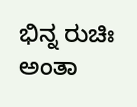ಭಿನ್ನ ರುಚಿಃ ಅಂತಾ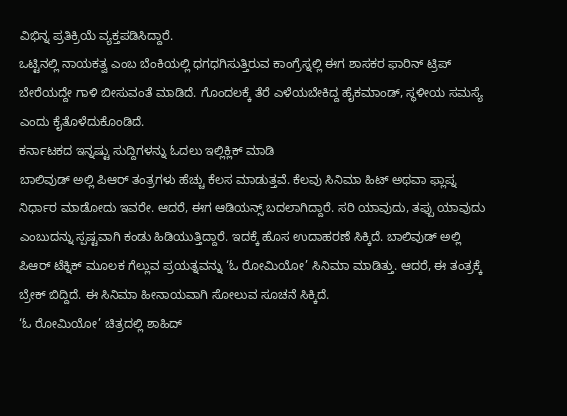ವಿಭಿನ್ನ ಪ್ರತಿಕ್ರಿಯೆ ವ್ಯಕ್ತಪಡಿಸಿದ್ದಾರೆ.
ಒಟ್ಟಿನಲ್ಲಿ ನಾಯಕತ್ವ ಎಂಬ ಬೆಂಕಿಯಲ್ಲಿ ಧಗಧಗಿಸುತ್ತಿರುವ ಕಾಂಗ್ರೆಸ್ನಲ್ಲಿ ಈಗ ಶಾಸಕರ ಫಾರಿನ್ ಟ್ರಿಪ್ ಬೇರೆಯದ್ದೇ ಗಾಳಿ ಬೀಸುವಂತೆ ಮಾಡಿದೆ. ಗೊಂದಲಕ್ಕೆ ತೆರೆ ಎಳೆಯಬೇಕಿದ್ದ ಹೈಕಮಾಂಡ್, ಸ್ಥಳೀಯ ಸಮಸ್ಯೆ ಎಂದು ಕೈತೊಳೆದುಕೊಂಡಿದೆ.
ಕರ್ನಾಟಕದ ಇನ್ನಷ್ಟು ಸುದ್ದಿಗಳನ್ನು ಓದಲು ಇಲ್ಲಿಕ್ಲಿಕ್ ಮಾಡಿ
ಬಾಲಿವುಡ್ ಅಲ್ಲಿ ಪಿಆರ್ ತಂತ್ರಗಳು ಹೆಚ್ಚು ಕೆಲಸ ಮಾಡುತ್ತವೆ. ಕೆಲವು ಸಿನಿಮಾ ಹಿಟ್ ಅಥವಾ ಫ್ಲಾಪ್ನ ನಿರ್ಧಾರ ಮಾಡೋದು ಇವರೇ. ಆದರೆ, ಈಗ ಆಡಿಯನ್ಸ್ ಬದಲಾಗಿದ್ದಾರೆ. ಸರಿ ಯಾವುದು, ತಪ್ಪು ಯಾವುದು ಎಂಬುದನ್ನು ಸ್ಪಷ್ಟವಾಗಿ ಕಂಡು ಹಿಡಿಯುತ್ತಿದ್ದಾರೆ. ಇದಕ್ಕೆ ಹೊಸ ಉದಾಹರಣೆ ಸಿಕ್ಕಿದೆ. ಬಾಲಿವುಡ್ ಅಲ್ಲಿ ಪಿಆರ್ ಟೆಕ್ನಿಕ್ ಮೂಲಕ ಗೆಲ್ಲುವ ಪ್ರಯತ್ನವನ್ನು ‘ಓ ರೋಮಿಯೋ’ ಸಿನಿಮಾ ಮಾಡಿತ್ತು. ಆದರೆ, ಈ ತಂತ್ರಕ್ಕೆ ಬ್ರೇಕ್ ಬಿದ್ದಿದೆ. ಈ ಸಿನಿಮಾ ಹೀನಾಯವಾಗಿ ಸೋಲುವ ಸೂಚನೆ ಸಿಕ್ಕಿದೆ.
‘ಓ ರೋಮಿಯೋ’ ಚಿತ್ರದಲ್ಲಿ ಶಾಹಿದ್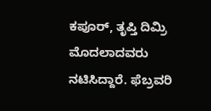ಕಪೂರ್, ತೃಪ್ತಿ ದಿಮ್ರಿ ಮೊದಲಾದವರು ನಟಿಸಿದ್ದಾರೆ. ಫೆಬ್ರವರಿ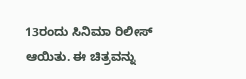13ರಂದು ಸಿನಿಮಾ ರಿಲೀಸ್ ಆಯಿತು. ಈ ಚಿತ್ರವನ್ನು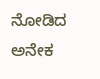ನೋಡಿದ ಅನೇಕ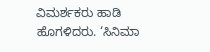ವಿಮರ್ಶಕರು ಹಾಡಿ ಹೊಗಳಿದರು. ‘ಸಿನಿಮಾ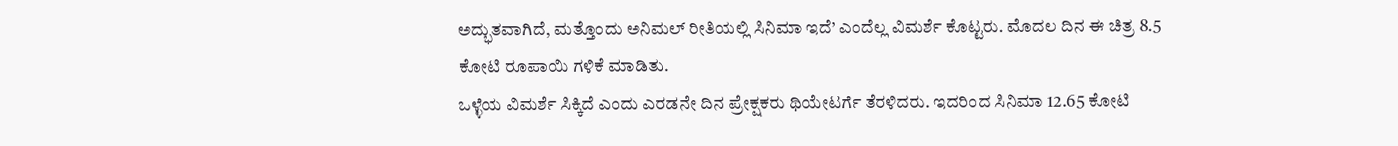ಅದ್ಭುತವಾಗಿದೆ, ಮತ್ತೊಂದು ಅನಿಮಲ್ ರೀತಿಯಲ್ಲಿ ಸಿನಿಮಾ ಇದೆ’ ಎಂದೆಲ್ಲ ವಿಮರ್ಶೆ ಕೊಟ್ಟರು. ಮೊದಲ ದಿನ ಈ ಚಿತ್ರ 8.5 ಕೋಟಿ ರೂಪಾಯಿ ಗಳಿಕೆ ಮಾಡಿತು.
ಒಳ್ಳೆಯ ವಿಮರ್ಶೆ ಸಿಕ್ಕಿದೆ ಎಂದು ಎರಡನೇ ದಿನ ಪ್ರೇಕ್ಷಕರು ಥಿಯೇಟರ್ಗೆ ತೆರಳಿದರು. ಇದರಿಂದ ಸಿನಿಮಾ 12.65 ಕೋಟಿ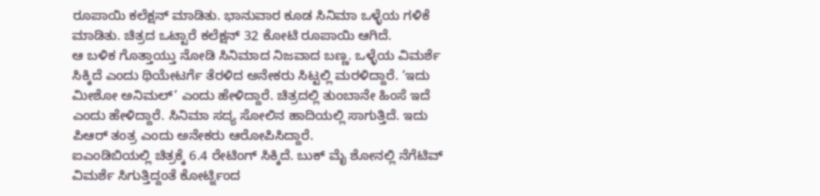ರೂಪಾಯಿ ಕಲೆಕ್ಷನ್ ಮಾಡಿತು. ಭಾನುವಾರ ಕೂಡ ಸಿನಿಮಾ ಒಳ್ಳೆಯ ಗಳಿಕೆ ಮಾಡಿತು. ಚಿತ್ರದ ಒಟ್ಟಾರೆ ಕಲೆಕ್ಷನ್ 32 ಕೋಟಿ ರೂಪಾಯಿ ಆಗಿದೆ.
ಆ ಬಳಿಕ ಗೊತ್ತಾಯ್ತು ನೋಡಿ ಸಿನಿಮಾದ ನಿಜವಾದ ಬಣ್ಣ. ಒಳ್ಳೆಯ ವಿಮರ್ಶೆ ಸಿಕ್ಕಿದೆ ಎಂದು ಥಿಯೇಟರ್ಗೆ ತೆರಳಿದ ಅನೇಕರು ಸಿಟ್ಟಲ್ಲಿ ಮರಳಿದ್ದಾರೆ. ‘ಇದು ಮೀಶೋ ಅನಿಮಲ್’ ಎಂದು ಹೇಳಿದ್ದಾರೆ. ಚಿತ್ರದಲ್ಲಿ ತುಂಬಾನೇ ಹಿಂಸೆ ಇದೆ ಎಂದು ಹೇಳಿದ್ದಾರೆ. ಸಿನಿಮಾ ಸದ್ಯ ಸೋಲಿನ ಹಾದಿಯಲ್ಲಿ ಸಾಗುತ್ತಿದೆ. ಇದು ಪಿಆರ್ ತಂತ್ರ ಎಂದು ಅನೇಕರು ಆರೋಪಿಸಿದ್ದಾರೆ.
ಐಎಂಡಿಬಿಯಲ್ಲಿ ಚಿತ್ರಕ್ಕೆ 6.4 ರೇಟಿಂಗ್ ಸಿಕ್ಕಿದೆ. ಬುಕ್ ಮೈ ಶೋನಲ್ಲಿ ನೆಗೆಟಿವ್ ವಿಮರ್ಶೆ ಸಿಗುತ್ತಿದ್ದಂತೆ ಕೋರ್ಟ್ನಿಂದ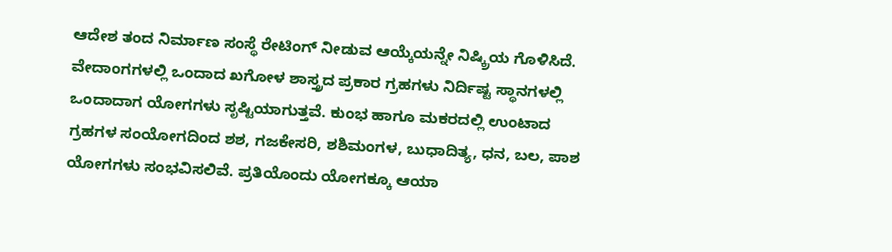ಆದೇಶ ತಂದ ನಿರ್ಮಾಣ ಸಂಸ್ಥೆ ರೇಟಿಂಗ್ ನೀಡುವ ಆಯ್ಕೆಯನ್ನೇ ನಿಷ್ಕ್ರಿಯ ಗೊಳಿಸಿದೆ.
ವೇದಾಂಗಗಳಲ್ಲಿ ಒಂದಾದ ಖಗೋಳ ಶಾಸ್ತ್ರದ ಪ್ರಕಾರ ಗ್ರಹಗಳು ನಿರ್ದಿಷ್ಟ ಸ್ಥಾನಗಳಲ್ಲಿ ಒಂದಾದಾಗ ಯೋಗಗಳು ಸೃಷ್ಟಿಯಾಗುತ್ತವೆ. ಕುಂಭ ಹಾಗೂ ಮಕರದಲ್ಲಿ ಉಂಟಾದ ಗ್ರಹಗಳ ಸಂಯೋಗದಿಂದ ಶಶ, ಗಜಕೇಸರಿ, ಶಶಿಮಂಗಳ, ಬುಧಾದಿತ್ಯ, ಧನ, ಬಲ, ಪಾಶ ಯೋಗಗಳು ಸಂಭವಿಸಲಿವೆ. ಪ್ರತಿಯೊಂದು ಯೋಗಕ್ಕೂ ಆಯಾ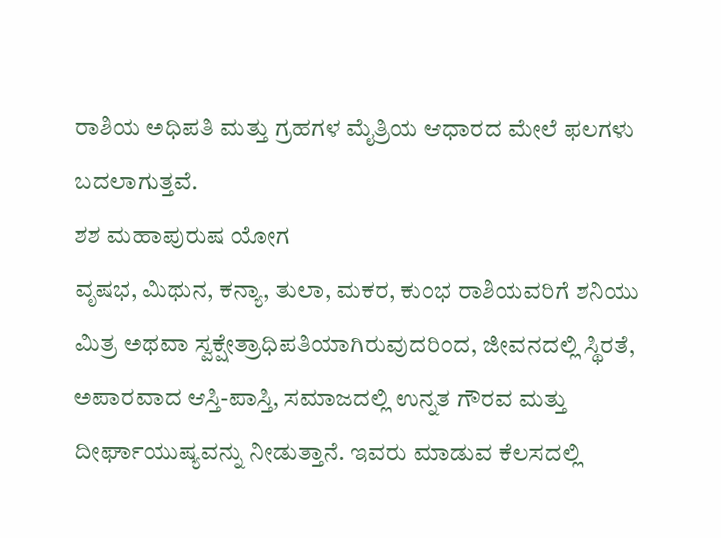ರಾಶಿಯ ಅಧಿಪತಿ ಮತ್ತು ಗ್ರಹಗಳ ಮೈತ್ರಿಯ ಆಧಾರದ ಮೇಲೆ ಫಲಗಳು ಬದಲಾಗುತ್ತವೆ.
ಶಶ ಮಹಾಪುರುಷ ಯೋಗ
ವೃಷಭ, ಮಿಥುನ, ಕನ್ಯಾ, ತುಲಾ, ಮಕರ, ಕುಂಭ ರಾಶಿಯವರಿಗೆ ಶನಿಯು ಮಿತ್ರ ಅಥವಾ ಸ್ವಕ್ಷೇತ್ರಾಧಿಪತಿಯಾಗಿರುವುದರಿಂದ, ಜೀವನದಲ್ಲಿ ಸ್ಥಿರತೆ, ಅಪಾರವಾದ ಆಸ್ತಿ-ಪಾಸ್ತಿ, ಸಮಾಜದಲ್ಲಿ ಉನ್ನತ ಗೌರವ ಮತ್ತು ದೀರ್ಘಾಯುಷ್ಯವನ್ನು ನೀಡುತ್ತಾನೆ. ಇವರು ಮಾಡುವ ಕೆಲಸದಲ್ಲಿ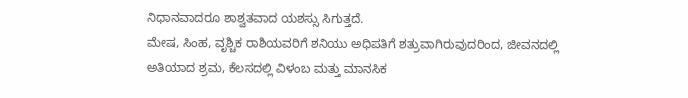ನಿಧಾನವಾದರೂ ಶಾಶ್ವತವಾದ ಯಶಸ್ಸು ಸಿಗುತ್ತದೆ.
ಮೇಷ, ಸಿಂಹ, ವೃಶ್ಚಿಕ ರಾಶಿಯವರಿಗೆ ಶನಿಯು ಅಧಿಪತಿಗೆ ಶತ್ರುವಾಗಿರುವುದರಿಂದ, ಜೀವನದಲ್ಲಿ ಅತಿಯಾದ ಶ್ರಮ, ಕೆಲಸದಲ್ಲಿ ವಿಳಂಬ ಮತ್ತು ಮಾನಸಿಕ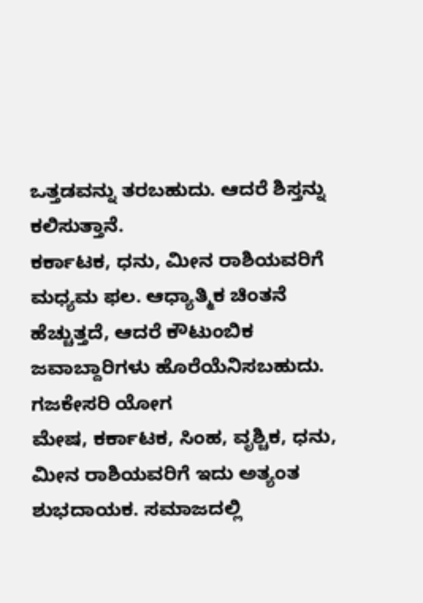ಒತ್ತಡವನ್ನು ತರಬಹುದು. ಆದರೆ ಶಿಸ್ತನ್ನು ಕಲಿಸುತ್ತಾನೆ.
ಕರ್ಕಾಟಕ, ಧನು, ಮೀನ ರಾಶಿಯವರಿಗೆ ಮಧ್ಯಮ ಫಲ. ಆಧ್ಯಾತ್ಮಿಕ ಚಿಂತನೆ ಹೆಚ್ಚುತ್ತದೆ, ಆದರೆ ಕೌಟುಂಬಿಕ ಜವಾಬ್ದಾರಿಗಳು ಹೊರೆಯೆನಿಸಬಹುದು.
ಗಜಕೇಸರಿ ಯೋಗ
ಮೇಷ, ಕರ್ಕಾಟಕ, ಸಿಂಹ, ವೃಶ್ಚಿಕ, ಧನು, ಮೀನ ರಾಶಿಯವರಿಗೆ ಇದು ಅತ್ಯಂತ ಶುಭದಾಯಕ. ಸಮಾಜದಲ್ಲಿ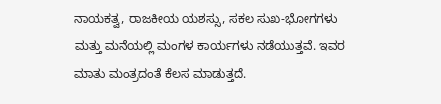ನಾಯಕತ್ವ, ರಾಜಕೀಯ ಯಶಸ್ಸು, ಸಕಲ ಸುಖ-ಭೋಗಗಳು ಮತ್ತು ಮನೆಯಲ್ಲಿ ಮಂಗಳ ಕಾರ್ಯಗಳು ನಡೆಯುತ್ತವೆ. ಇವರ ಮಾತು ಮಂತ್ರದಂತೆ ಕೆಲಸ ಮಾಡುತ್ತದೆ.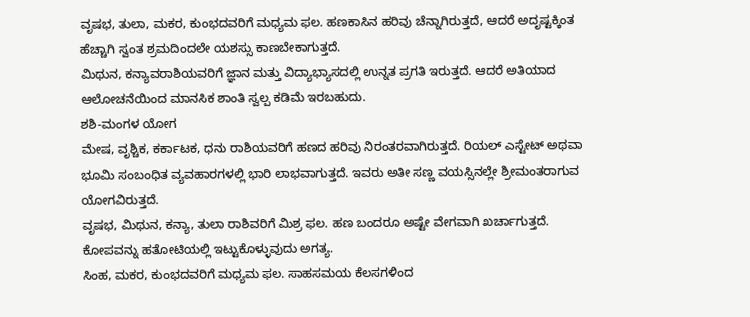ವೃಷಭ, ತುಲಾ, ಮಕರ, ಕುಂಭದವರಿಗೆ ಮಧ್ಯಮ ಫಲ. ಹಣಕಾಸಿನ ಹರಿವು ಚೆನ್ನಾಗಿರುತ್ತದೆ, ಆದರೆ ಅದೃಷ್ಟಕ್ಕಿಂತ ಹೆಚ್ಚಾಗಿ ಸ್ವಂತ ಶ್ರಮದಿಂದಲೇ ಯಶಸ್ಸು ಕಾಣಬೇಕಾಗುತ್ತದೆ.
ಮಿಥುನ, ಕನ್ಯಾವರಾಶಿಯವರಿಗೆ ಜ್ಞಾನ ಮತ್ತು ವಿದ್ಯಾಭ್ಯಾಸದಲ್ಲಿ ಉನ್ನತ ಪ್ರಗತಿ ಇರುತ್ತದೆ. ಆದರೆ ಅತಿಯಾದ ಆಲೋಚನೆಯಿಂದ ಮಾನಸಿಕ ಶಾಂತಿ ಸ್ವಲ್ಪ ಕಡಿಮೆ ಇರಬಹುದು.
ಶಶಿ-ಮಂಗಳ ಯೋಗ
ಮೇಷ, ವೃಶ್ಚಿಕ, ಕರ್ಕಾಟಕ, ಧನು ರಾಶಿಯವರಿಗೆ ಹಣದ ಹರಿವು ನಿರಂತರವಾಗಿರುತ್ತದೆ. ರಿಯಲ್ ಎಸ್ಟೇಟ್ ಅಥವಾ ಭೂಮಿ ಸಂಬಂಧಿತ ವ್ಯವಹಾರಗಳಲ್ಲಿ ಭಾರಿ ಲಾಭವಾಗುತ್ತದೆ. ಇವರು ಅತೀ ಸಣ್ಣ ವಯಸ್ಸಿನಲ್ಲೇ ಶ್ರೀಮಂತರಾಗುವ ಯೋಗವಿರುತ್ತದೆ.
ವೃಷಭ, ಮಿಥುನ, ಕನ್ಯಾ, ತುಲಾ ರಾಶಿವರಿಗೆ ಮಿಶ್ರ ಫಲ. ಹಣ ಬಂದರೂ ಅಷ್ಟೇ ವೇಗವಾಗಿ ಖರ್ಚಾಗುತ್ತದೆ. ಕೋಪವನ್ನು ಹತೋಟಿಯಲ್ಲಿ ಇಟ್ಟುಕೊಳ್ಳುವುದು ಅಗತ್ಯ.
ಸಿಂಹ, ಮಕರ, ಕುಂಭದವರಿಗೆ ಮಧ್ಯಮ ಫಲ. ಸಾಹಸಮಯ ಕೆಲಸಗಳಿಂದ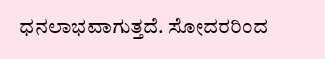ಧನಲಾಭವಾಗುತ್ತದೆ. ಸೋದರರಿಂದ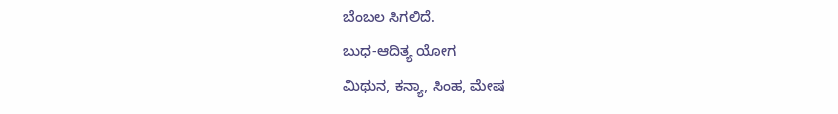ಬೆಂಬಲ ಸಿಗಲಿದೆ.
ಬುಧ-ಆದಿತ್ಯ ಯೋಗ
ಮಿಥುನ, ಕನ್ಯಾ, ಸಿಂಹ, ಮೇಷ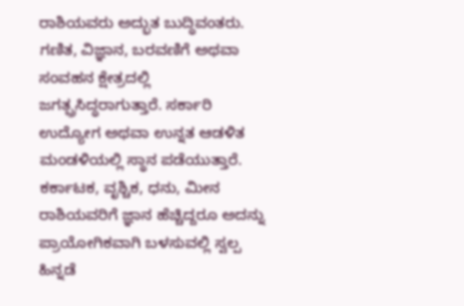ರಾಶಿಯವರು ಅದ್ಭುತ ಬುದ್ಧಿವಂತರು. ಗಣಿತ, ವಿಜ್ಞಾನ, ಬರವಣಿಗೆ ಅಥವಾ ಸಂವಹನ ಕ್ಷೇತ್ರದಲ್ಲಿ ಜಗತ್ಪ್ರಸಿದ್ಧರಾಗುತ್ತಾರೆ. ಸರ್ಕಾರಿ ಉದ್ಯೋಗ ಅಥವಾ ಉನ್ನತ ಆಡಳಿತ ಮಂಡಳಿಯಲ್ಲಿ ಸ್ಥಾನ ಪಡೆಯುತ್ತಾರೆ.
ಕರ್ಕಾಟಕ, ವೃಶ್ಚಿಕ, ಧನು, ಮೀನ ರಾಶಿಯವರಿಗೆ ಜ್ಞಾನ ಹೆಚ್ಚಿದ್ದರೂ ಅದನ್ನು ಪ್ರಾಯೋಗಿಕವಾಗಿ ಬಳಸುವಲ್ಲಿ ಸ್ವಲ್ಪ ಹಿನ್ನಡೆ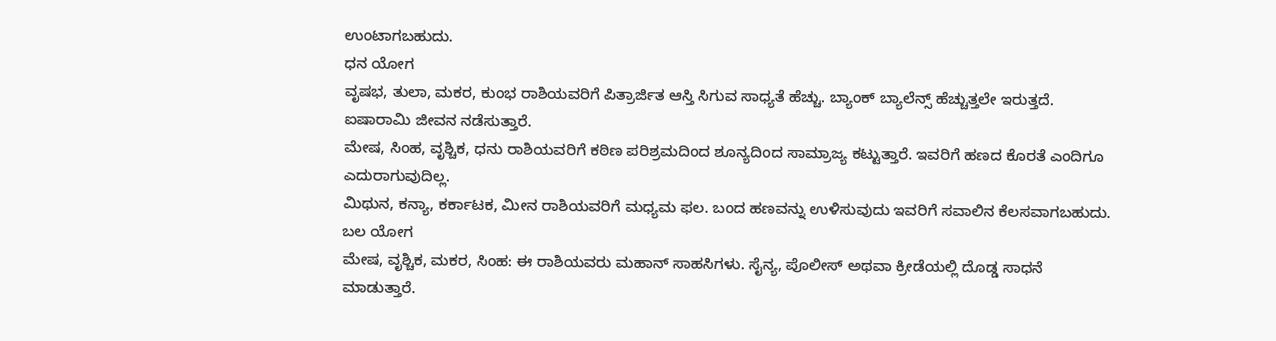ಉಂಟಾಗಬಹುದು.
ಧನ ಯೋಗ
ವೃಷಭ, ತುಲಾ, ಮಕರ, ಕುಂಭ ರಾಶಿಯವರಿಗೆ ಪಿತ್ರಾರ್ಜಿತ ಆಸ್ತಿ ಸಿಗುವ ಸಾಧ್ಯತೆ ಹೆಚ್ಚು. ಬ್ಯಾಂಕ್ ಬ್ಯಾಲೆನ್ಸ್ ಹೆಚ್ಚುತ್ತಲೇ ಇರುತ್ತದೆ. ಐಷಾರಾಮಿ ಜೀವನ ನಡೆಸುತ್ತಾರೆ.
ಮೇಷ, ಸಿಂಹ, ವೃಶ್ಚಿಕ, ಧನು ರಾಶಿಯವರಿಗೆ ಕಠಿಣ ಪರಿಶ್ರಮದಿಂದ ಶೂನ್ಯದಿಂದ ಸಾಮ್ರಾಜ್ಯ ಕಟ್ಟುತ್ತಾರೆ. ಇವರಿಗೆ ಹಣದ ಕೊರತೆ ಎಂದಿಗೂ ಎದುರಾಗುವುದಿಲ್ಲ.
ಮಿಥುನ, ಕನ್ಯಾ, ಕರ್ಕಾಟಕ, ಮೀನ ರಾಶಿಯವರಿಗೆ ಮಧ್ಯಮ ಫಲ. ಬಂದ ಹಣವನ್ನು ಉಳಿಸುವುದು ಇವರಿಗೆ ಸವಾಲಿನ ಕೆಲಸವಾಗಬಹುದು.
ಬಲ ಯೋಗ
ಮೇಷ, ವೃಶ್ಚಿಕ, ಮಕರ, ಸಿಂಹ: ಈ ರಾಶಿಯವರು ಮಹಾನ್ ಸಾಹಸಿಗಳು. ಸೈನ್ಯ, ಪೊಲೀಸ್ ಅಥವಾ ಕ್ರೀಡೆಯಲ್ಲಿ ದೊಡ್ಡ ಸಾಧನೆ ಮಾಡುತ್ತಾರೆ.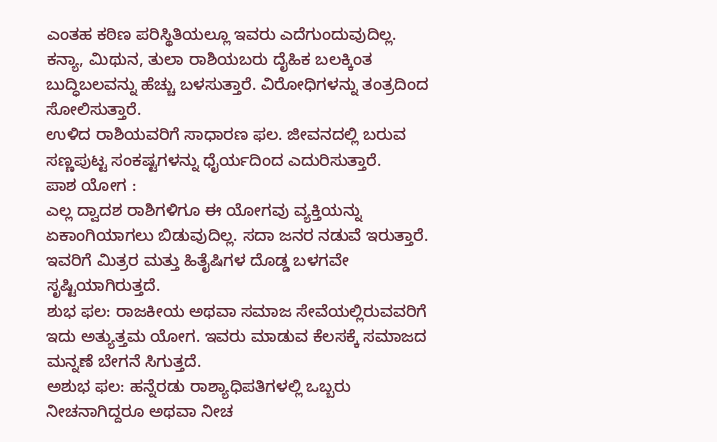ಎಂತಹ ಕಠಿಣ ಪರಿಸ್ಥಿತಿಯಲ್ಲೂ ಇವರು ಎದೆಗುಂದುವುದಿಲ್ಲ.
ಕನ್ಯಾ, ಮಿಥುನ, ತುಲಾ ರಾಶಿಯಬರು ದೈಹಿಕ ಬಲಕ್ಕಿಂತ ಬುದ್ಧಿಬಲವನ್ನು ಹೆಚ್ಚು ಬಳಸುತ್ತಾರೆ. ವಿರೋಧಿಗಳನ್ನು ತಂತ್ರದಿಂದ ಸೋಲಿಸುತ್ತಾರೆ.
ಉಳಿದ ರಾಶಿಯವರಿಗೆ ಸಾಧಾರಣ ಫಲ. ಜೀವನದಲ್ಲಿ ಬರುವ ಸಣ್ಣಪುಟ್ಟ ಸಂಕಷ್ಟಗಳನ್ನು ಧೈರ್ಯದಿಂದ ಎದುರಿಸುತ್ತಾರೆ.
ಪಾಶ ಯೋಗ :
ಎಲ್ಲ ದ್ವಾದಶ ರಾಶಿಗಳಿಗೂ ಈ ಯೋಗವು ವ್ಯಕ್ತಿಯನ್ನು ಏಕಾಂಗಿಯಾಗಲು ಬಿಡುವುದಿಲ್ಲ. ಸದಾ ಜನರ ನಡುವೆ ಇರುತ್ತಾರೆ. ಇವರಿಗೆ ಮಿತ್ರರ ಮತ್ತು ಹಿತೈಷಿಗಳ ದೊಡ್ಡ ಬಳಗವೇ ಸೃಷ್ಟಿಯಾಗಿರುತ್ತದೆ.
ಶುಭ ಫಲ: ರಾಜಕೀಯ ಅಥವಾ ಸಮಾಜ ಸೇವೆಯಲ್ಲಿರುವವರಿಗೆ ಇದು ಅತ್ಯುತ್ತಮ ಯೋಗ. ಇವರು ಮಾಡುವ ಕೆಲಸಕ್ಕೆ ಸಮಾಜದ ಮನ್ನಣೆ ಬೇಗನೆ ಸಿಗುತ್ತದೆ.
ಅಶುಭ ಫಲ: ಹನ್ನೆರಡು ರಾಶ್ಯಾಧಿಪತಿಗಳಲ್ಲಿ ಒಬ್ಬರು ನೀಚನಾಗಿದ್ದರೂ ಅಥವಾ ನೀಚ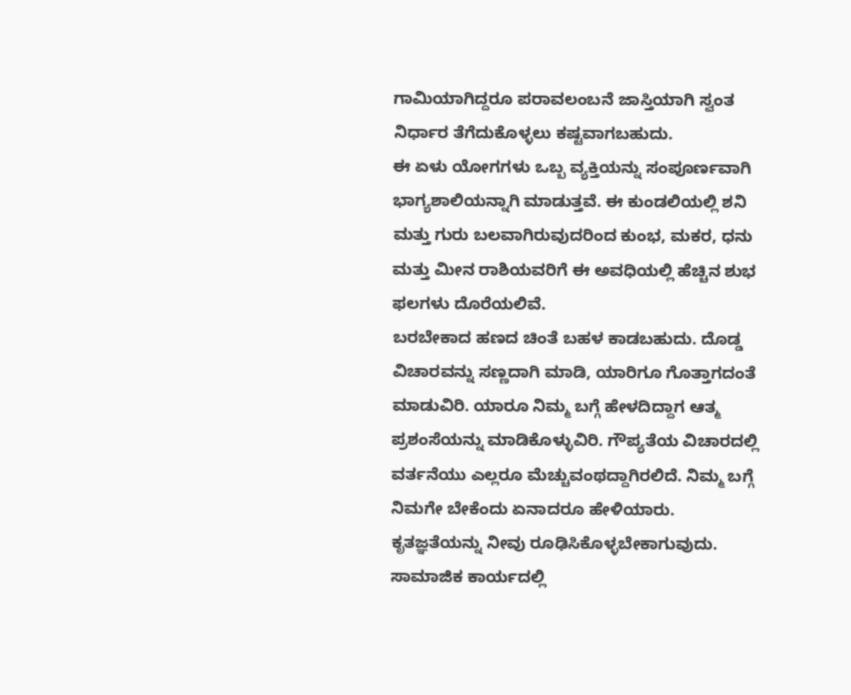ಗಾಮಿಯಾಗಿದ್ದರೂ ಪರಾವಲಂಬನೆ ಜಾಸ್ತಿಯಾಗಿ ಸ್ವಂತ ನಿರ್ಧಾರ ತೆಗೆದುಕೊಳ್ಳಲು ಕಷ್ಟವಾಗಬಹುದು.
ಈ ಏಳು ಯೋಗಗಳು ಒಬ್ಬ ವ್ಯಕ್ತಿಯನ್ನು ಸಂಪೂರ್ಣವಾಗಿ ಭಾಗ್ಯಶಾಲಿಯನ್ನಾಗಿ ಮಾಡುತ್ತವೆ. ಈ ಕುಂಡಲಿಯಲ್ಲಿ ಶನಿ ಮತ್ತು ಗುರು ಬಲವಾಗಿರುವುದರಿಂದ ಕುಂಭ, ಮಕರ, ಧನು ಮತ್ತು ಮೀನ ರಾಶಿಯವರಿಗೆ ಈ ಅವಧಿಯಲ್ಲಿ ಹೆಚ್ಚಿನ ಶುಭ ಫಲಗಳು ದೊರೆಯಲಿವೆ.
ಬರಬೇಕಾದ ಹಣದ ಚಿಂತೆ ಬಹಳ ಕಾಡಬಹುದು. ದೊಡ್ಡ ವಿಚಾರವನ್ನು ಸಣ್ಣದಾಗಿ ಮಾಡಿ, ಯಾರಿಗೂ ಗೊತ್ತಾಗದಂತೆ ಮಾಡುವಿರಿ. ಯಾರೂ ನಿಮ್ಮ ಬಗ್ಗೆ ಹೇಳದಿದ್ದಾಗ ಆತ್ಮ ಪ್ರಶಂಸೆಯನ್ನು ಮಾಡಿಕೊಳ್ಳುವಿರಿ. ಗೌಪ್ಯತೆಯ ವಿಚಾರದಲ್ಲಿ ವರ್ತನೆಯು ಎಲ್ಲರೂ ಮೆಚ್ಚುವಂಥದ್ದಾಗಿರಲಿದೆ. ನಿಮ್ಮ ಬಗ್ಗೆ ನಿಮಗೇ ಬೇಕೆಂದು ಏನಾದರೂ ಹೇಳಿಯಾರು. ಕೃತಜ್ಞತೆಯನ್ನು ನೀವು ರೂಢಿಸಿಕೊಳ್ಳಬೇಕಾಗುವುದು. ಸಾಮಾಜಿಕ ಕಾರ್ಯದಲ್ಲಿ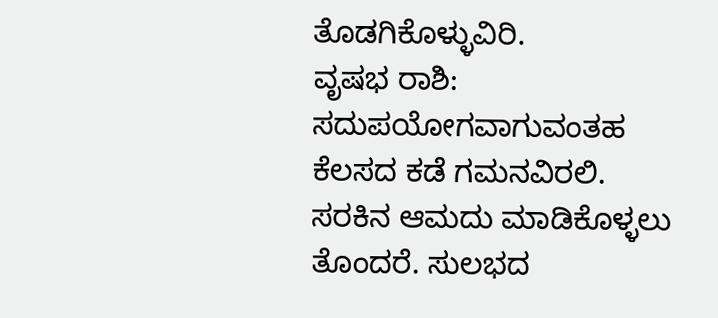ತೊಡಗಿಕೊಳ್ಳುವಿರಿ.
ವೃಷಭ ರಾಶಿ:
ಸದುಪಯೋಗವಾಗುವಂತಹ ಕೆಲಸದ ಕಡೆ ಗಮನವಿರಲಿ. ಸರಕಿನ ಆಮದು ಮಾಡಿಕೊಳ್ಳಲು ತೊಂದರೆ. ಸುಲಭದ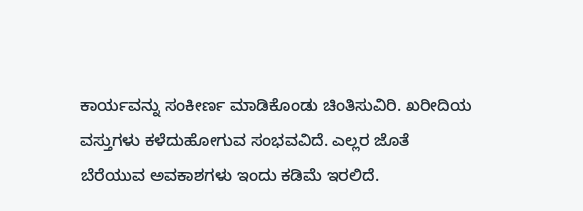ಕಾರ್ಯವನ್ನು ಸಂಕೀರ್ಣ ಮಾಡಿಕೊಂಡು ಚಿಂತಿಸುವಿರಿ. ಖರೀದಿಯ ವಸ್ತುಗಳು ಕಳೆದುಹೋಗುವ ಸಂಭವವಿದೆ. ಎಲ್ಲರ ಜೊತೆ ಬೆರೆಯುವ ಅವಕಾಶಗಳು ಇಂದು ಕಡಿಮೆ ಇರಲಿದೆ.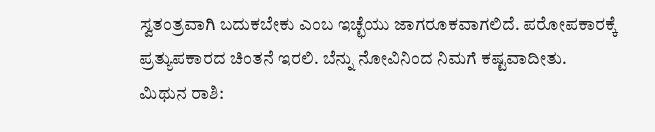ಸ್ವತಂತ್ರವಾಗಿ ಬದುಕಬೇಕು ಎಂಬ ಇಚ್ಛೆಯು ಜಾಗರೂಕವಾಗಲಿದೆ. ಪರೋಪಕಾರಕ್ಕೆ ಪ್ರತ್ಯುಪಕಾರದ ಚಿಂತನೆ ಇರಲಿ. ಬೆನ್ನು ನೋವಿನಿಂದ ನಿಮಗೆ ಕಷ್ಟವಾದೀತು.
ಮಿಥುನ ರಾಶಿ: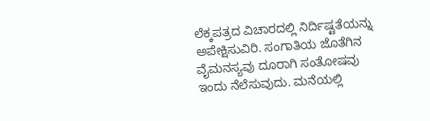ಲೆಕ್ಕಪತ್ರದ ವಿಚಾರದಲ್ಲಿ ನಿರ್ದಿಷ್ಟತೆಯನ್ನು ಅಪೇಕ್ಷಿಸುವಿರಿ. ಸಂಗಾತಿಯ ಜೊತೆಗಿನ ವೈಮನಸ್ಯವು ದೂರಾಗಿ ಸಂತೋಷವು ಇಂದು ನೆಲೆಸುವುದು. ಮನೆಯಲ್ಲಿ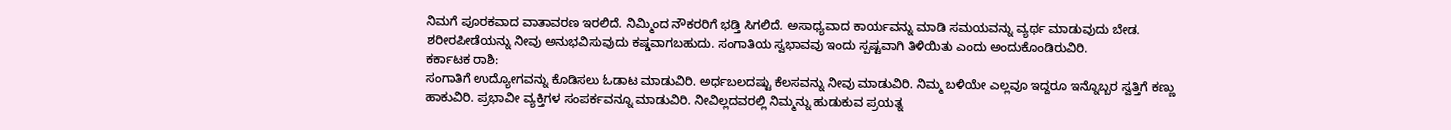ನಿಮಗೆ ಪೂರಕವಾದ ವಾತಾವರಣ ಇರಲಿದೆ. ನಿಮ್ಮಿಂದ ನೌಕರರಿಗೆ ಭಡ್ತಿ ಸಿಗಲಿದೆ. ಅಸಾಧ್ಯವಾದ ಕಾರ್ಯವನ್ನು ಮಾಡಿ ಸಮಯವನ್ನು ವ್ಯರ್ಥ ಮಾಡುವುದು ಬೇಡ. ಶರೀರಪೀಡೆಯನ್ನು ನೀವು ಅನುಭವಿಸುವುದು ಕಷ್ಡವಾಗಬಹುದು. ಸಂಗಾತಿಯ ಸ್ವಭಾವವು ಇಂದು ಸ್ಪಷ್ಟವಾಗಿ ತಿಳಿಯಿತು ಎಂದು ಅಂದುಕೊಂಡಿರುವಿರಿ.
ಕರ್ಕಾಟಕ ರಾಶಿ:
ಸಂಗಾತಿಗೆ ಉದ್ಯೋಗವನ್ನು ಕೊಡಿಸಲು ಓಡಾಟ ಮಾಡುವಿರಿ. ಅರ್ಧಬಲದಷ್ಟು ಕೆಲಸವನ್ನು ನೀವು ಮಾಡುವಿರಿ. ನಿಮ್ಮ ಬಳಿಯೇ ಎಲ್ಲವೂ ಇದ್ದರೂ ಇನ್ನೊಬ್ಬರ ಸ್ವತ್ತಿಗೆ ಕಣ್ಣು ಹಾಕುವಿರಿ. ಪ್ರಭಾವೀ ವ್ಯಕ್ತಿಗಳ ಸಂಪರ್ಕವನ್ನೂ ಮಾಡುವಿರಿ. ನೀವಿಲ್ಲದವರಲ್ಲಿ ನಿಮ್ಮನ್ನು ಹುಡುಕುವ ಪ್ರಯತ್ನ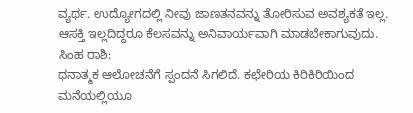ವ್ಯರ್ಥ. ಉದ್ಯೋಗದಲ್ಲಿ ನೀವು ಜಾಣತನವನ್ನು ತೋರಿಸುವ ಅವಶ್ಯಕತೆ ಇಲ್ಲ. ಆಸಕ್ತಿ ಇಲ್ಲದಿದ್ದರೂ ಕೆಲಸವನ್ನು ಅನಿವಾರ್ಯವಾಗಿ ಮಾಡಬೇಕಾಗುವುದು.
ಸಿಂಹ ರಾಶಿ:
ಧನಾತ್ಮಕ ಆಲೋಚನೆಗೆ ಸ್ಪಂದನೆ ಸಿಗಲಿದೆ. ಕಛೇರಿಯ ಕಿರಿಕಿರಿಯಿಂದ ಮನೆಯಲ್ಲಿಯೂ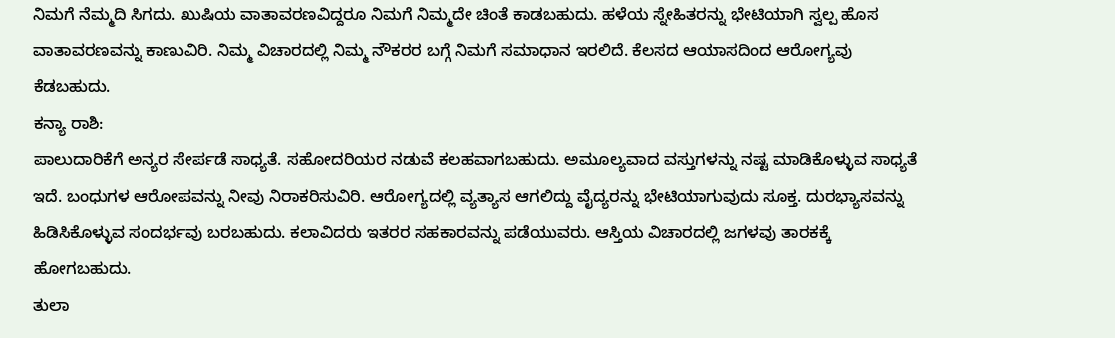ನಿಮಗೆ ನೆಮ್ಮದಿ ಸಿಗದು. ಖುಷಿಯ ವಾತಾವರಣವಿದ್ದರೂ ನಿಮಗೆ ನಿಮ್ಮದೇ ಚಿಂತೆ ಕಾಡಬಹುದು. ಹಳೆಯ ಸ್ನೇಹಿತರನ್ನು ಭೇಟಿಯಾಗಿ ಸ್ವಲ್ಪ ಹೊಸ ವಾತಾವರಣವನ್ನು ಕಾಣುವಿರಿ. ನಿಮ್ಮ ವಿಚಾರದಲ್ಲಿ ನಿಮ್ಮ ನೌಕರರ ಬಗ್ಗೆ ನಿಮಗೆ ಸಮಾಧಾನ ಇರಲಿದೆ. ಕೆಲಸದ ಆಯಾಸದಿಂದ ಆರೋಗ್ಯವು ಕೆಡಬಹುದು.
ಕನ್ಯಾ ರಾಶಿ:
ಪಾಲುದಾರಿಕೆಗೆ ಅನ್ಯರ ಸೇರ್ಪಡೆ ಸಾಧ್ಯತೆ. ಸಹೋದರಿಯರ ನಡುವೆ ಕಲಹವಾಗಬಹುದು. ಅಮೂಲ್ಯವಾದ ವಸ್ತುಗಳನ್ನು ನಷ್ಟ ಮಾಡಿಕೊಳ್ಳುವ ಸಾಧ್ಯತೆ ಇದೆ. ಬಂಧುಗಳ ಆರೋಪವನ್ನು ನೀವು ನಿರಾಕರಿಸುವಿರಿ. ಆರೋಗ್ಯದಲ್ಲಿ ವ್ಯತ್ಯಾಸ ಆಗಲಿದ್ದು ವೈದ್ಯರನ್ನು ಭೇಟಿಯಾಗುವುದು ಸೂಕ್ತ. ದುರಭ್ಯಾಸವನ್ನು ಹಿಡಿಸಿಕೊಳ್ಳುವ ಸಂದರ್ಭವು ಬರಬಹುದು. ಕಲಾವಿದರು ಇತರರ ಸಹಕಾರವನ್ನು ಪಡೆಯುವರು. ಆಸ್ತಿಯ ವಿಚಾರದಲ್ಲಿ ಜಗಳವು ತಾರಕಕ್ಕೆ ಹೋಗಬಹುದು.
ತುಲಾ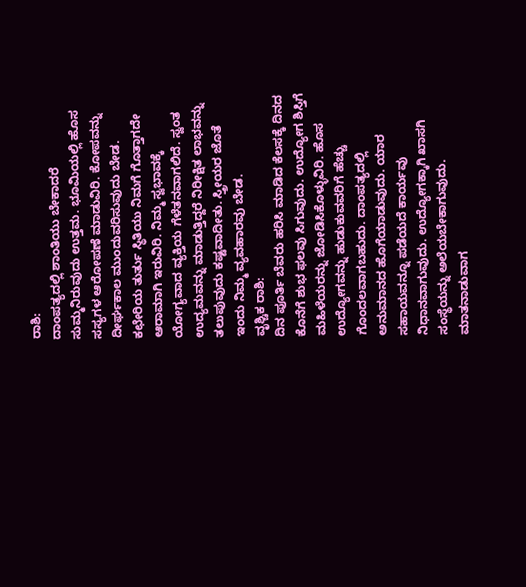ರಾಶಿ:
ದಾಂಪತ್ಯದಲ್ಲಿ ಶಾಂತಿಯು ಬೇಕಾದರೆ ಸುಮ್ಮನಿರುವುದು ಉತ್ತಮ. ಭೂಮಿಯಲ್ಲಿ ಹೊಸ ಸಸ್ಯಗಳ ಆರೋಪಣೆ ಮಾಡುವಿರಿ. ಕೋಪವನ್ನು ದೀರ್ಘಕಾಲ ಮುಂದುವರಿಸುವುದು ಬೇಡ. ಕಛೇರಿಯ ತುರ್ತು ಸ್ಥಿತಿಯು ನಿಮಗೆ ಗೊತ್ತಾಗದೇ ಆರಾಮಾಗಿ ಇರುವಿರಿ. ನಿಮ್ಮ ಸ್ವಭಾವಕ್ಕೆ ಯೋಗ್ಯವಾದ ವ್ಯಕ್ತಿಯ ಗೆಳೆತನವಾಗಲಿದೆ. ಸ್ವಂತ ಉದ್ಯಮವನ್ನು ಮಾಡುತ್ತಿದ್ದರೆ ನಿರೀಕ್ಷಿತ ಲಾಭವನ್ನು ತಲುಪುವುದು ಕಷ್ಟವಾದೀತು. ಸ್ತ್ರೀಯರ ಜೊತೆ ಇಂದು ನಿಮ್ಮ ವ್ಯವಹಾರವು ಬೇಡ.
ವೃಶ್ಚಿಕ ರಾಶಿ:
ದಿನ ಪೂರ್ತಿ ಬೆವರು ಹರಿಸಿ ಮಾಡಿದ ಕೆಲಸಕ್ಕೆ ದಿನದ ಕೊನೆಗೆ ಶುಭ ಫಲವು ಸಿಗುವುದು. ಉದ್ಯೋಗ ಶಿಸ್ತಿಗೆ ಮಹಿಳೆಯರನ್ನು ಜೋಡಿಸಿಕೊಳ್ಳುವಿರಿ. ಹೊಸ ಉದ್ಯೋಗವನ್ನು ಹುಡುಕುವವರಿಗೆ ಹೆಚ್ಚು ಗೊಂದಲವಾಗಬಹುದು. ದಾಂಪತ್ಯದಲ್ಲಿ ಅನುಮಾನದ ಹೊಗೆಯಾಡುವುದು. ಯಾರ ಸಹಾಯವನ್ನೂ ಪಡೆಯದೆ ಕಾರ್ಯವು ನಿಧಾನವಾಗುವುದು. ಉದ್ಯೋಗಕ್ಕಾಗಿ ಖಾಸಗಿ ಸಂಸ್ಥೆಯನ್ನು ಅಲೆಯಬೇಕಾಗುವುದು. ಮಾತನಾಡುವಾಗ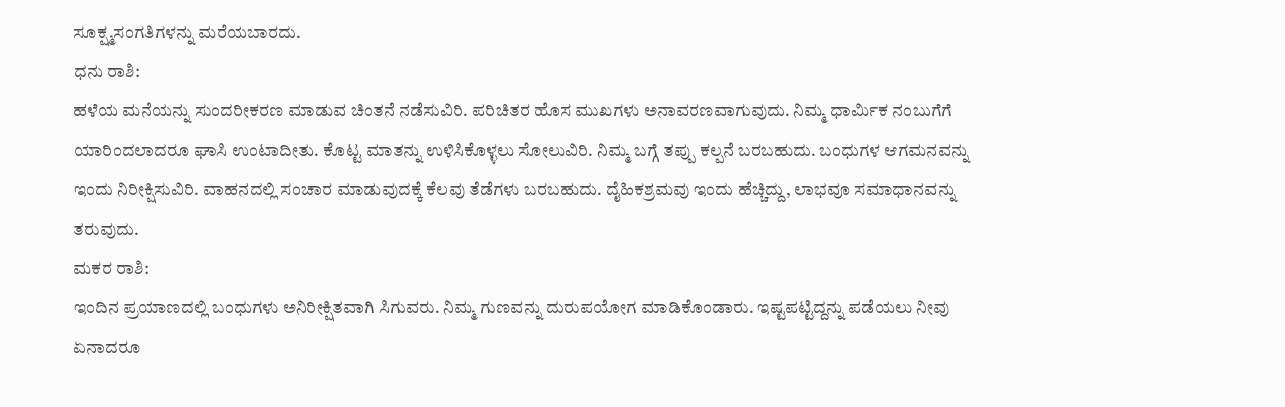ಸೂಕ್ಷ್ಮಸಂಗತಿಗಳನ್ನು ಮರೆಯಬಾರದು.
ಧನು ರಾಶಿ:
ಹಳೆಯ ಮನೆಯನ್ನು ಸುಂದರೀಕರಣ ಮಾಡುವ ಚಿಂತನೆ ನಡೆಸುವಿರಿ. ಪರಿಚಿತರ ಹೊಸ ಮುಖಗಳು ಅನಾವರಣವಾಗುವುದು. ನಿಮ್ಮ ಧಾರ್ಮಿಕ ನಂಬುಗೆಗೆ ಯಾರಿಂದಲಾದರೂ ಘಾಸಿ ಉಂಟಾದೀತು. ಕೊಟ್ಟ ಮಾತನ್ನು ಉಳಿಸಿಕೊಳ್ಳಲು ಸೋಲುವಿರಿ. ನಿಮ್ಮ ಬಗ್ಗೆ ತಪ್ಪು ಕಲ್ಪನೆ ಬರಬಹುದು. ಬಂಧುಗಳ ಆಗಮನವನ್ನು ಇಂದು ನಿರೀಕ್ಷಿಸುವಿರಿ. ವಾಹನದಲ್ಲಿ ಸಂಚಾರ ಮಾಡುವುದಕ್ಕೆ ಕೆಲವು ತೆಡೆಗಳು ಬರಬಹುದು. ದೈಹಿಕಶ್ರಮವು ಇಂದು ಹೆಚ್ಚಿದ್ದು, ಲಾಭವೂ ಸಮಾಧಾನವನ್ನು ತರುವುದು.
ಮಕರ ರಾಶಿ:
ಇಂದಿನ ಪ್ರಯಾಣದಲ್ಲಿ ಬಂಧುಗಳು ಅನಿರೀಕ್ಷಿತವಾಗಿ ಸಿಗುವರು. ನಿಮ್ಮ ಗುಣವನ್ನು ದುರುಪಯೋಗ ಮಾಡಿಕೊಂಡಾರು. ಇಷ್ಟಪಟ್ಟಿದ್ದನ್ನು ಪಡೆಯಲು ನೀವು ಏನಾದರೂ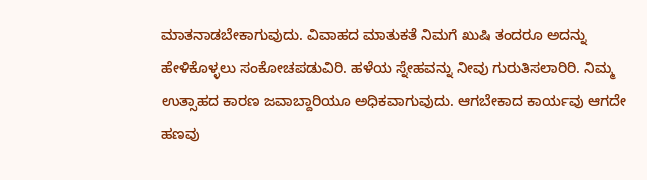ಮಾತನಾಡಬೇಕಾಗುವುದು. ವಿವಾಹದ ಮಾತುಕತೆ ನಿಮಗೆ ಖುಷಿ ತಂದರೂ ಅದನ್ನು ಹೇಳಿಕೊಳ್ಳಲು ಸಂಕೋಚಪಡುವಿರಿ. ಹಳೆಯ ಸ್ನೇಹವನ್ನು ನೀವು ಗುರುತಿಸಲಾರಿರಿ. ನಿಮ್ಮ ಉತ್ಸಾಹದ ಕಾರಣ ಜವಾಬ್ದಾರಿಯೂ ಅಧಿಕವಾಗುವುದು. ಆಗಬೇಕಾದ ಕಾರ್ಯವು ಆಗದೇ ಹಣವು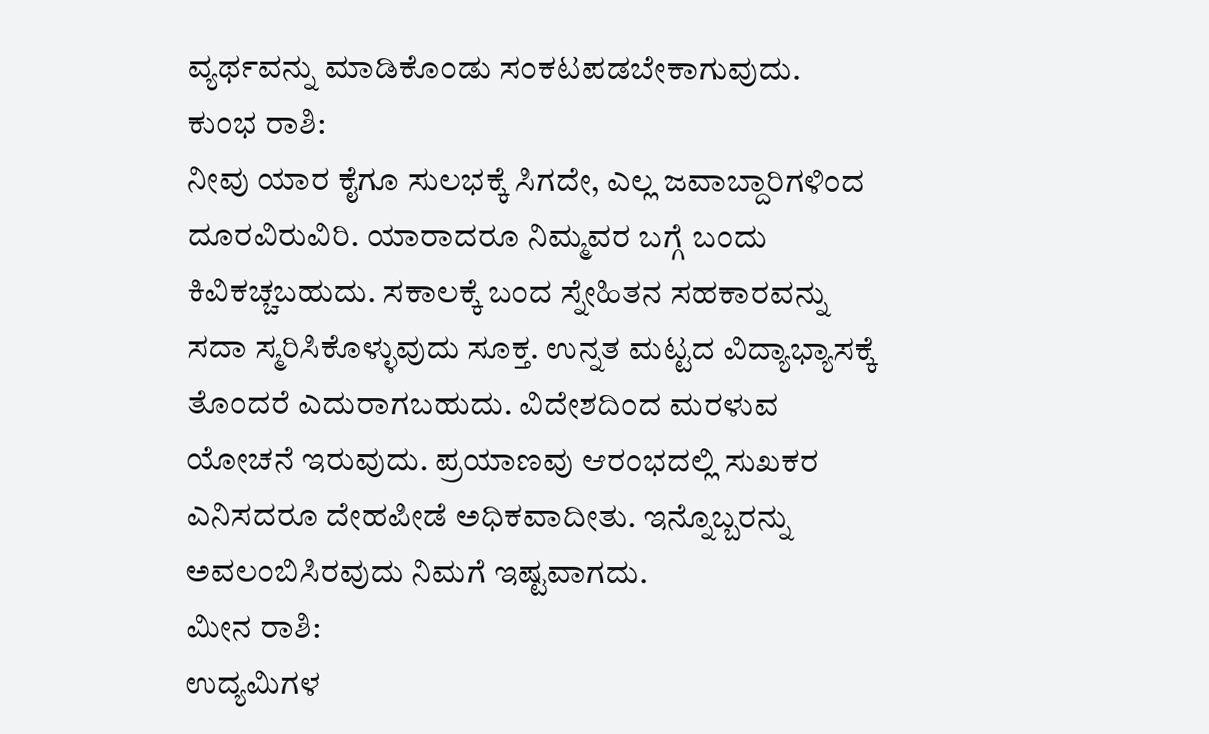ವ್ಯರ್ಥವನ್ನು ಮಾಡಿಕೊಂಡು ಸಂಕಟಪಡಬೇಕಾಗುವುದು.
ಕುಂಭ ರಾಶಿ:
ನೀವು ಯಾರ ಕೈಗೂ ಸುಲಭಕ್ಕೆ ಸಿಗದೇ, ಎಲ್ಲ ಜವಾಬ್ದಾರಿಗಳಿಂದ ದೂರವಿರುವಿರಿ. ಯಾರಾದರೂ ನಿಮ್ಮವರ ಬಗ್ಗೆ ಬಂದು ಕಿವಿಕಚ್ಚಬಹುದು. ಸಕಾಲಕ್ಕೆ ಬಂದ ಸ್ನೇಹಿತನ ಸಹಕಾರವನ್ನು ಸದಾ ಸ್ಮರಿಸಿಕೊಳ್ಳುವುದು ಸೂಕ್ತ. ಉನ್ನತ ಮಟ್ಟದ ವಿದ್ಯಾಭ್ಯಾಸಕ್ಕೆ ತೊಂದರೆ ಎದುರಾಗಬಹುದು. ವಿದೇಶದಿಂದ ಮರಳುವ ಯೋಚನೆ ಇರುವುದು. ಪ್ರಯಾಣವು ಆರಂಭದಲ್ಲಿ ಸುಖಕರ ಎನಿಸದರೂ ದೇಹಪೀಡೆ ಅಧಿಕವಾದೀತು. ಇನ್ನೊಬ್ಬರನ್ನು ಅವಲಂಬಿಸಿರವುದು ನಿಮಗೆ ಇಷ್ಟವಾಗದು.
ಮೀನ ರಾಶಿ:
ಉದ್ಯಮಿಗಳ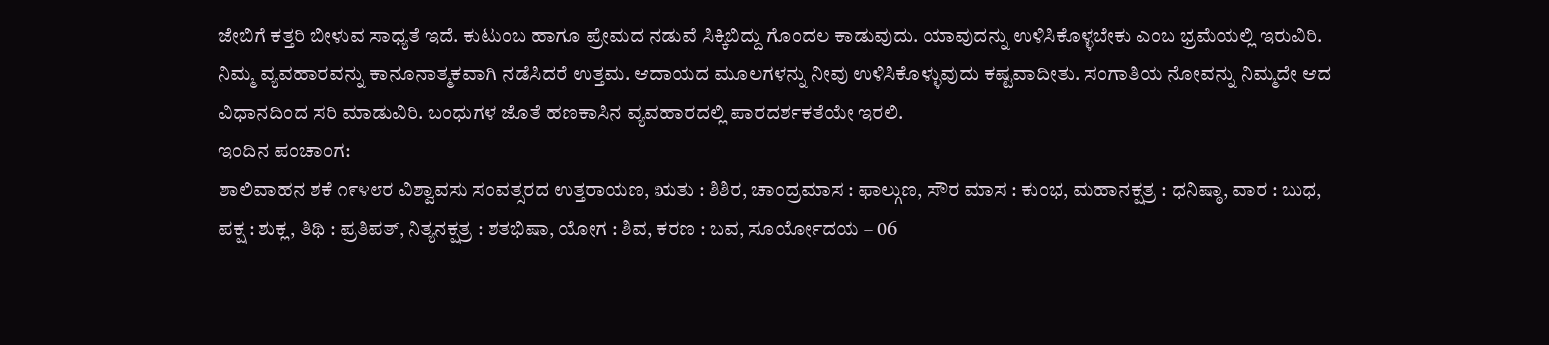ಜೇಬಿಗೆ ಕತ್ತರಿ ಬೀಳುವ ಸಾಧ್ಯತೆ ಇದೆ. ಕುಟುಂಬ ಹಾಗೂ ಪ್ರೇಮದ ನಡುವೆ ಸಿಕ್ಕಿಬಿದ್ದು ಗೊಂದಲ ಕಾಡುವುದು. ಯಾವುದನ್ನು ಉಳಿಸಿಕೊಳ್ಳಬೇಕು ಎಂಬ ಭ್ರಮೆಯಲ್ಲಿ ಇರುವಿರಿ. ನಿಮ್ಮ ವ್ಯವಹಾರವನ್ನು ಕಾನೂನಾತ್ಮಕವಾಗಿ ನಡೆಸಿದರೆ ಉತ್ತಮ. ಆದಾಯದ ಮೂಲಗಳನ್ನು ನೀವು ಉಳಿಸಿಕೊಳ್ಳುವುದು ಕಷ್ಟವಾದೀತು. ಸಂಗಾತಿಯ ನೋವನ್ನು ನಿಮ್ಮದೇ ಆದ ವಿಧಾನದಿಂದ ಸರಿ ಮಾಡುವಿರಿ. ಬಂಧುಗಳ ಜೊತೆ ಹಣಕಾಸಿನ ವ್ಯವಹಾರದಲ್ಲಿ ಪಾರದರ್ಶಕತೆಯೇ ಇರಲಿ.
ಇಂದಿನ ಪಂಚಾಂಗ:
ಶಾಲಿವಾಹನ ಶಕೆ ೧೯೪೮ರ ವಿಶ್ವಾವಸು ಸಂವತ್ಸರದ ಉತ್ತರಾಯಣ, ಋತು : ಶಿಶಿರ, ಚಾಂದ್ರಮಾಸ : ಫಾಲ್ಗುಣ, ಸೌರ ಮಾಸ : ಕುಂಭ, ಮಹಾನಕ್ಷತ್ರ : ಧನಿಷ್ಠಾ, ವಾರ : ಬುಧ, ಪಕ್ಷ : ಶುಕ್ಲ, ತಿಥಿ : ಪ್ರತಿಪತ್, ನಿತ್ಯನಕ್ಷತ್ರ : ಶತಭಿಷಾ, ಯೋಗ : ಶಿವ, ಕರಣ : ಬವ, ಸೂರ್ಯೋದಯ – 06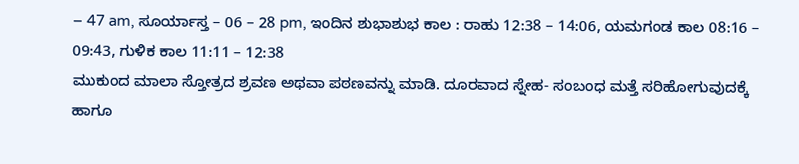– 47 am, ಸೂರ್ಯಾಸ್ತ – 06 – 28 pm, ಇಂದಿನ ಶುಭಾಶುಭ ಕಾಲ : ರಾಹು 12:38 – 14:06, ಯಮಗಂಡ ಕಾಲ 08:16 – 09:43, ಗುಳಿಕ ಕಾಲ 11:11 – 12:38
ಮುಕುಂದ ಮಾಲಾ ಸ್ತೋತ್ರದ ಶ್ರವಣ ಅಥವಾ ಪಠಣವನ್ನು ಮಾಡಿ. ದೂರವಾದ ಸ್ನೇಹ- ಸಂಬಂಧ ಮತ್ತೆ ಸರಿಹೋಗುವುದಕ್ಕೆ ಹಾಗೂ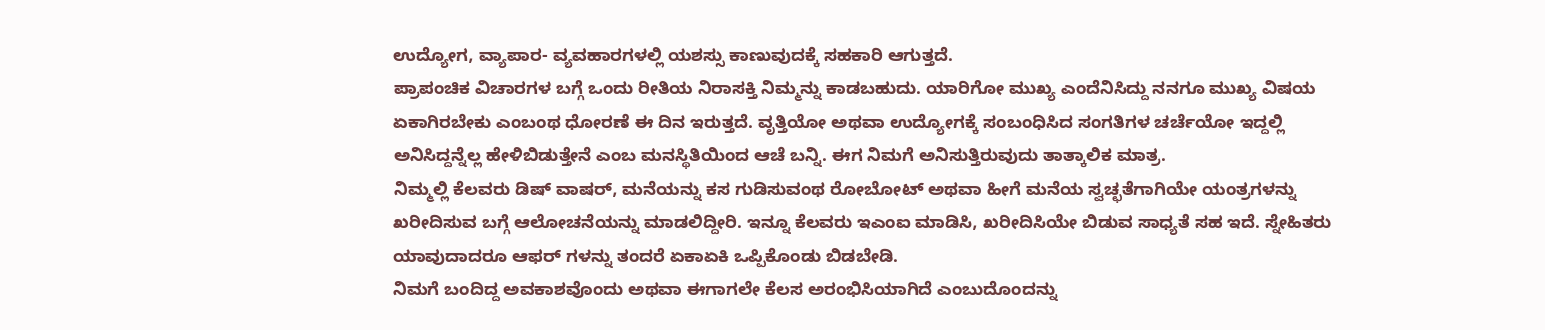ಉದ್ಯೋಗ, ವ್ಯಾಪಾರ- ವ್ಯವಹಾರಗಳಲ್ಲಿ ಯಶಸ್ಸು ಕಾಣುವುದಕ್ಕೆ ಸಹಕಾರಿ ಆಗುತ್ತದೆ.
ಪ್ರಾಪಂಚಿಕ ವಿಚಾರಗಳ ಬಗ್ಗೆ ಒಂದು ರೀತಿಯ ನಿರಾಸಕ್ತಿ ನಿಮ್ಮನ್ನು ಕಾಡಬಹುದು. ಯಾರಿಗೋ ಮುಖ್ಯ ಎಂದೆನಿಸಿದ್ದು ನನಗೂ ಮುಖ್ಯ ವಿಷಯ ಏಕಾಗಿರಬೇಕು ಎಂಬಂಥ ಧೋರಣೆ ಈ ದಿನ ಇರುತ್ತದೆ. ವೃತ್ತಿಯೋ ಅಥವಾ ಉದ್ಯೋಗಕ್ಕೆ ಸಂಬಂಧಿಸಿದ ಸಂಗತಿಗಳ ಚರ್ಚೆಯೋ ಇದ್ದಲ್ಲಿ ಅನಿಸಿದ್ದನ್ನೆಲ್ಲ ಹೇಳಿಬಿಡುತ್ತೇನೆ ಎಂಬ ಮನಸ್ಥಿತಿಯಿಂದ ಆಚೆ ಬನ್ನಿ. ಈಗ ನಿಮಗೆ ಅನಿಸುತ್ತಿರುವುದು ತಾತ್ಕಾಲಿಕ ಮಾತ್ರ.
ನಿಮ್ಮಲ್ಲಿ ಕೆಲವರು ಡಿಷ್ ವಾಷರ್, ಮನೆಯನ್ನು ಕಸ ಗುಡಿಸುವಂಥ ರೋಬೋಟ್ ಅಥವಾ ಹೀಗೆ ಮನೆಯ ಸ್ವಚ್ಛತೆಗಾಗಿಯೇ ಯಂತ್ರಗಳನ್ನು ಖರೀದಿಸುವ ಬಗ್ಗೆ ಆಲೋಚನೆಯನ್ನು ಮಾಡಲಿದ್ದೀರಿ. ಇನ್ನೂ ಕೆಲವರು ಇಎಂಐ ಮಾಡಿಸಿ, ಖರೀದಿಸಿಯೇ ಬಿಡುವ ಸಾಧ್ಯತೆ ಸಹ ಇದೆ. ಸ್ನೇಹಿತರು ಯಾವುದಾದರೂ ಆಫರ್ ಗಳನ್ನು ತಂದರೆ ಏಕಾಏಕಿ ಒಪ್ಪಿಕೊಂಡು ಬಿಡಬೇಡಿ.
ನಿಮಗೆ ಬಂದಿದ್ದ ಅವಕಾಶವೊಂದು ಅಥವಾ ಈಗಾಗಲೇ ಕೆಲಸ ಅರಂಭಿಸಿಯಾಗಿದೆ ಎಂಬುದೊಂದನ್ನು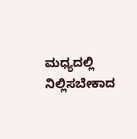ಮಧ್ಯದಲ್ಲಿ ನಿಲ್ಲಿಸಬೇಕಾದ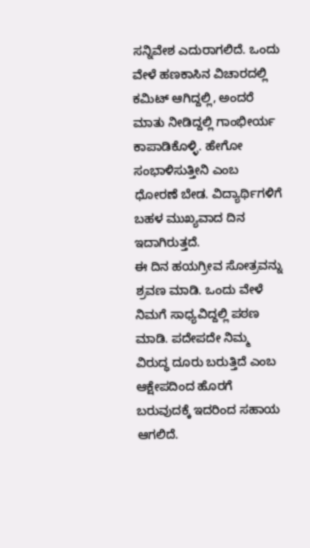ಸನ್ನಿವೇಶ ಎದುರಾಗಲಿದೆ. ಒಂದು ವೇಳೆ ಹಣಕಾಸಿನ ವಿಚಾರದಲ್ಲಿ ಕಮಿಟ್ ಆಗಿದ್ದಲ್ಲಿ, ಅಂದರೆ ಮಾತು ನೀಡಿದ್ದಲ್ಲಿ ಗಾಂಭೀರ್ಯ ಕಾಪಾಡಿಕೊಳ್ಳಿ. ಹೇಗೋ ಸಂಭಾಳಿಸುತ್ತೀನಿ ಎಂಬ ಧೋರಣೆ ಬೇಡ. ವಿದ್ಯಾರ್ಥಿಗಳಿಗೆ ಬಹಳ ಮುಖ್ಯವಾದ ದಿನ ಇದಾಗಿರುತ್ತದೆ.
ಈ ದಿನ ಹಯಗ್ರೀವ ಸೋತ್ರವನ್ನು ಶ್ರವಣ ಮಾಡಿ. ಒಂದು ವೇಳೆ ನಿಮಗೆ ಸಾಧ್ಯವಿದ್ದಲ್ಲಿ ಪಠಣ ಮಾಡಿ. ಪದೇಪದೇ ನಿಮ್ಮ ವಿರುದ್ಧ ದೂರು ಬರುತ್ತಿದೆ ಎಂಬ ಆಕ್ಷೇಪದಿಂದ ಹೊರಗೆ ಬರುವುದಕ್ಕೆ ಇದರಿಂದ ಸಹಾಯ ಆಗಲಿದೆ.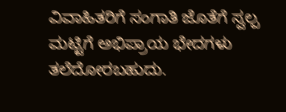ವಿವಾಹಿತರಿಗೆ ಸಂಗಾತಿ ಜೊತೆಗೆ ಸ್ವಲ್ಪ ಮಟ್ಟಿಗೆ ಅಭಿಪ್ರಾಯ ಭೇದಗಳು ತಲೆದೋರಬಹುದು.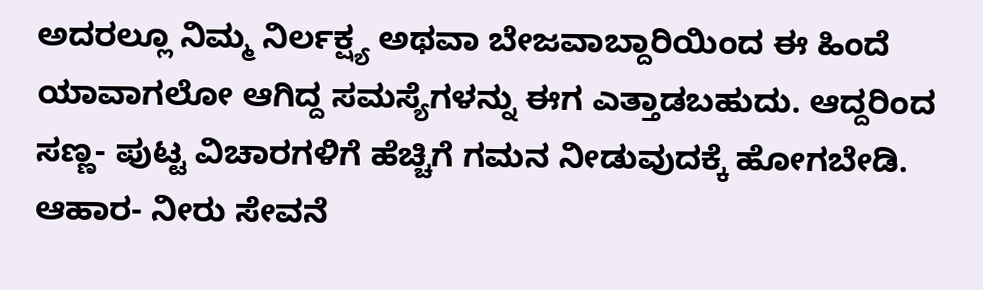ಅದರಲ್ಲೂ ನಿಮ್ಮ ನಿರ್ಲಕ್ಷ್ಯ ಅಥವಾ ಬೇಜವಾಬ್ದಾರಿಯಿಂದ ಈ ಹಿಂದೆ ಯಾವಾಗಲೋ ಆಗಿದ್ದ ಸಮಸ್ಯೆಗಳನ್ನು ಈಗ ಎತ್ತಾಡಬಹುದು. ಆದ್ದರಿಂದ ಸಣ್ಣ- ಪುಟ್ಟ ವಿಚಾರಗಳಿಗೆ ಹೆಚ್ಚಿಗೆ ಗಮನ ನೀಡುವುದಕ್ಕೆ ಹೋಗಬೇಡಿ. ಆಹಾರ- ನೀರು ಸೇವನೆ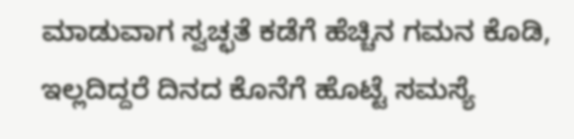ಮಾಡುವಾಗ ಸ್ವಚ್ಛತೆ ಕಡೆಗೆ ಹೆಚ್ಚಿನ ಗಮನ ಕೊಡಿ, ಇಲ್ಲದಿದ್ದರೆ ದಿನದ ಕೊನೆಗೆ ಹೊಟ್ಟೆ ಸಮಸ್ಯೆ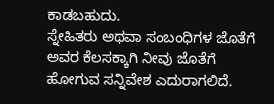ಕಾಡಬಹುದು.
ಸ್ನೇಹಿತರು ಅಥವಾ ಸಂಬಂಧಿಗಳ ಜೊತೆಗೆ ಅವರ ಕೆಲಸಕ್ಕಾಗಿ ನೀವು ಜೊತೆಗೆ ಹೋಗುವ ಸನ್ನಿವೇಶ ಎದುರಾಗಲಿದೆ.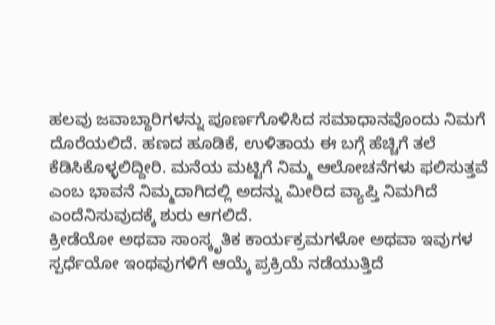ಹಲವು ಜವಾಬ್ದಾರಿಗಳನ್ನು ಪೂರ್ಣಗೊಳಿಸಿದ ಸಮಾಧಾನವೊಂದು ನಿಮಗೆ ದೊರೆಯಲಿದೆ. ಹಣದ ಹೂಡಿಕೆ, ಉಳಿತಾಯ ಈ ಬಗ್ಗೆ ಹೆಚ್ಚಿಗೆ ತಲೆ ಕೆಡಿಸಿಕೊಳ್ಳಲಿದ್ದೀರಿ. ಮನೆಯ ಮಟ್ಟಿಗೆ ನಿಮ್ಮ ಆಲೋಚನೆಗಳು ಫಲಿಸುತ್ತವೆ ಎಂಬ ಭಾವನೆ ನಿಮ್ಮದಾಗಿದಲ್ಲಿ ಅದನ್ನು ಮೀರಿದ ವ್ಯಾಪ್ತಿ ನಿಮಗಿದೆ ಎಂದೆನಿಸುವುದಕ್ಕೆ ಶುರು ಆಗಲಿದೆ.
ಕ್ರೀಡೆಯೋ ಅಥವಾ ಸಾಂಸ್ಕೃತಿಕ ಕಾರ್ಯಕ್ರಮಗಳೋ ಅಥವಾ ಇವುಗಳ ಸ್ಪರ್ಧೆಯೋ ಇಂಥವುಗಳಿಗೆ ಆಯ್ಕೆ ಪ್ರಕ್ರಿಯೆ ನಡೆಯುತ್ತಿದೆ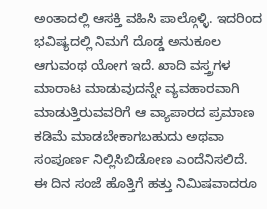ಅಂತಾದಲ್ಲಿ ಆಸಕ್ತಿ ವಹಿಸಿ ಪಾಲ್ಗೊಳ್ಳಿ. ಇದರಿಂದ ಭವಿಷ್ಯದಲ್ಲಿ ನಿಮಗೆ ದೊಡ್ಡ ಅನುಕೂಲ ಆಗುವಂಥ ಯೋಗ ಇದೆ. ಖಾದಿ ವಸ್ತ್ರಗಳ ಮಾರಾಟ ಮಾಡುವುದನ್ನೇ ವ್ಯವಹಾರವಾಗಿ ಮಾಡುತ್ತಿರುವವರಿಗೆ ಆ ವ್ಯಾಪಾರದ ಪ್ರಮಾಣ ಕಡಿಮೆ ಮಾಡಬೇಕಾಗಬಹುದು ಅಥವಾ ಸಂಪೂರ್ಣ ನಿಲ್ಲಿಸಿಬಿಡೋಣ ಎಂದೆನಿಸಲಿದೆ.
ಈ ದಿನ ಸಂಜೆ ಹೊತ್ತಿಗೆ ಹತ್ತು ನಿಮಿಷವಾದರೂ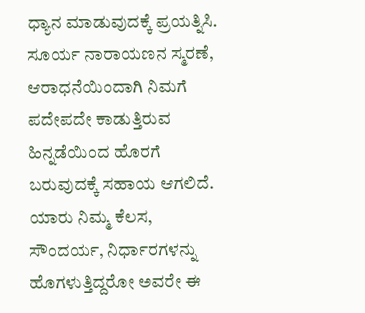ಧ್ಯಾನ ಮಾಡುವುದಕ್ಕೆ ಪ್ರಯತ್ನಿಸಿ. ಸೂರ್ಯ ನಾರಾಯಣನ ಸ್ಮರಣೆ, ಆರಾಧನೆಯಿಂದಾಗಿ ನಿಮಗೆ ಪದೇಪದೇ ಕಾಡುತ್ತಿರುವ ಹಿನ್ನಡೆಯಿಂದ ಹೊರಗೆ ಬರುವುದಕ್ಕೆ ಸಹಾಯ ಆಗಲಿದೆ.
ಯಾರು ನಿಮ್ಮ ಕೆಲಸ, ಸೌಂದರ್ಯ, ನಿರ್ಧಾರಗಳನ್ನು ಹೊಗಳುತ್ತಿದ್ದರೋ ಅವರೇ ಈ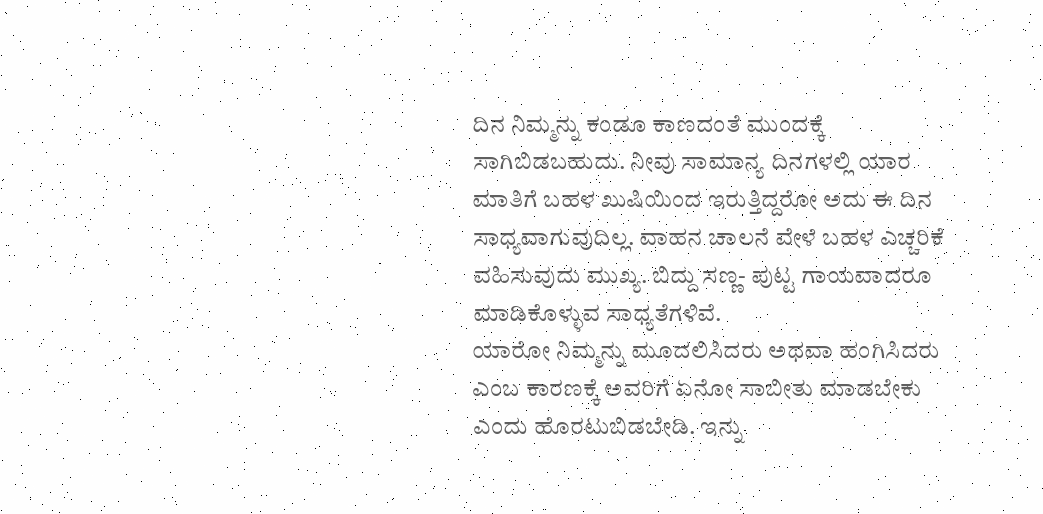ದಿನ ನಿಮ್ಮನ್ನು ಕಂಡೂ ಕಾಣದಂತೆ ಮುಂದಕ್ಕೆ ಸಾಗಿಬಿಡಬಹುದು. ನೀವು ಸಾಮಾನ್ಯ ದಿನಗಳಲ್ಲಿ ಯಾರ ಮಾತಿಗೆ ಬಹಳ ಖುಷಿಯಿಂದ ಇರುತ್ತಿದ್ದರೋ ಅದು ಈ ದಿನ ಸಾಧ್ಯವಾಗುವುದಿಲ್ಲ. ವಾಹನ ಚಾಲನೆ ವೇಳೆ ಬಹಳ ಎಚ್ಚರಿಕೆ ವಹಿಸುವುದು ಮುಖ್ಯ. ಬಿದ್ದು ಸಣ್ಣ- ಪುಟ್ಟ ಗಾಯವಾದರೂ ಮಾಡಿಕೊಳ್ಳುವ ಸಾಧ್ಯತೆಗಳಿವೆ.
ಯಾರೋ ನಿಮ್ಮನ್ನು ಮೂದಲಿಸಿದರು ಅಥವಾ ಹಂಗಿಸಿದರು ಎಂಬ ಕಾರಣಕ್ಕೆ ಅವರಿಗೆ ಏನೋ ಸಾಬೀತು ಮಾಡಬೇಕು ಎಂದು ಹೊರಟುಬಿಡಬೇಡಿ. ಇನ್ನು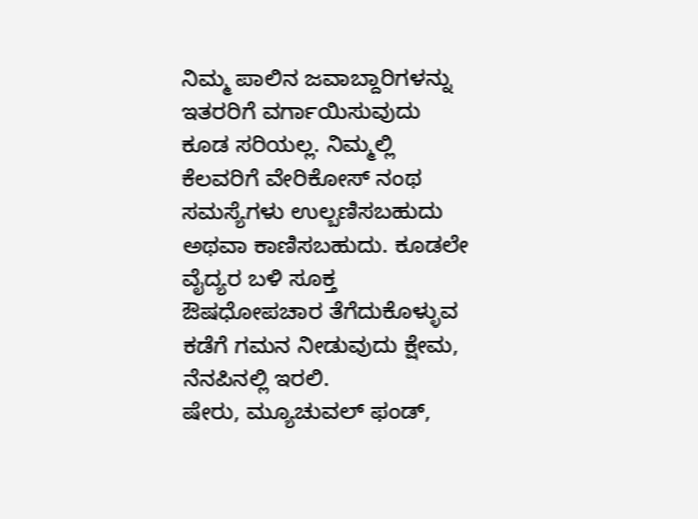ನಿಮ್ಮ ಪಾಲಿನ ಜವಾಬ್ದಾರಿಗಳನ್ನು ಇತರರಿಗೆ ವರ್ಗಾಯಿಸುವುದು ಕೂಡ ಸರಿಯಲ್ಲ. ನಿಮ್ಮಲ್ಲಿ ಕೆಲವರಿಗೆ ವೇರಿಕೋಸ್ ನಂಥ ಸಮಸ್ಯೆಗಳು ಉಲ್ಬಣಿಸಬಹುದು ಅಥವಾ ಕಾಣಿಸಬಹುದು. ಕೂಡಲೇ ವೈದ್ಯರ ಬಳಿ ಸೂಕ್ತ ಔಷಧೋಪಚಾರ ತೆಗೆದುಕೊಳ್ಳುವ ಕಡೆಗೆ ಗಮನ ನೀಡುವುದು ಕ್ಷೇಮ, ನೆನಪಿನಲ್ಲಿ ಇರಲಿ.
ಷೇರು, ಮ್ಯೂಚುವಲ್ ಫಂಡ್,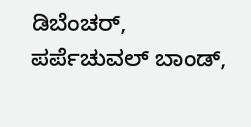ಡಿಬೆಂಚರ್, ಪರ್ಪೆಚುವಲ್ ಬಾಂಡ್,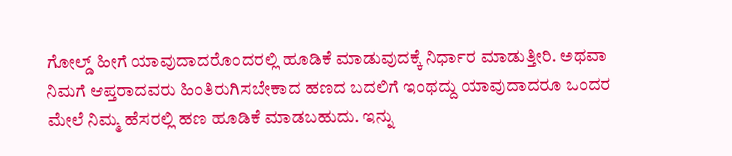ಗೋಲ್ಡ್ ಹೀಗೆ ಯಾವುದಾದರೊಂದರಲ್ಲಿ ಹೂಡಿಕೆ ಮಾಡುವುದಕ್ಕೆ ನಿರ್ಧಾರ ಮಾಡುತ್ತೀರಿ. ಅಥವಾ ನಿಮಗೆ ಆಪ್ತರಾದವರು ಹಿಂತಿರುಗಿಸಬೇಕಾದ ಹಣದ ಬದಲಿಗೆ ಇಂಥದ್ದು ಯಾವುದಾದರೂ ಒಂದರ ಮೇಲೆ ನಿಮ್ಮ ಹೆಸರಲ್ಲಿ ಹಣ ಹೂಡಿಕೆ ಮಾಡಬಹುದು. ಇನ್ನು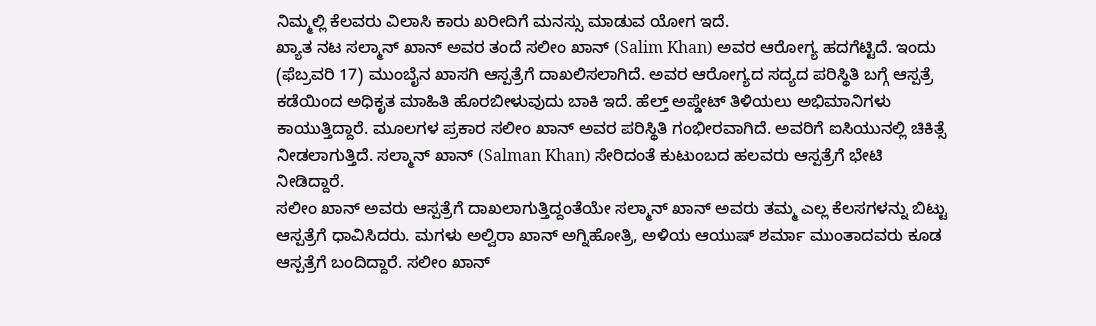ನಿಮ್ಮಲ್ಲಿ ಕೆಲವರು ವಿಲಾಸಿ ಕಾರು ಖರೀದಿಗೆ ಮನಸ್ಸು ಮಾಡುವ ಯೋಗ ಇದೆ.
ಖ್ಯಾತ ನಟ ಸಲ್ಮಾನ್ ಖಾನ್ ಅವರ ತಂದೆ ಸಲೀಂ ಖಾನ್ (Salim Khan) ಅವರ ಆರೋಗ್ಯ ಹದಗೆಟ್ಟಿದೆ. ಇಂದು (ಫೆಬ್ರವರಿ 17) ಮುಂಬೈನ ಖಾಸಗಿ ಆಸ್ಪತ್ರೆಗೆ ದಾಖಲಿಸಲಾಗಿದೆ. ಅವರ ಆರೋಗ್ಯದ ಸದ್ಯದ ಪರಿಸ್ಥಿತಿ ಬಗ್ಗೆ ಆಸ್ಪತ್ರೆ ಕಡೆಯಿಂದ ಅಧಿಕೃತ ಮಾಹಿತಿ ಹೊರಬೀಳುವುದು ಬಾಕಿ ಇದೆ. ಹೆಲ್ತ್ ಅಪ್ಡೇಟ್ ತಿಳಿಯಲು ಅಭಿಮಾನಿಗಳು ಕಾಯುತ್ತಿದ್ದಾರೆ. ಮೂಲಗಳ ಪ್ರಕಾರ ಸಲೀಂ ಖಾನ್ ಅವರ ಪರಿಸ್ಥಿತಿ ಗಂಭೀರವಾಗಿದೆ. ಅವರಿಗೆ ಐಸಿಯುನಲ್ಲಿ ಚಿಕಿತ್ಸೆ ನೀಡಲಾಗುತ್ತಿದೆ. ಸಲ್ಮಾನ್ ಖಾನ್ (Salman Khan) ಸೇರಿದಂತೆ ಕುಟುಂಬದ ಹಲವರು ಆಸ್ಪತ್ರೆಗೆ ಭೇಟಿ ನೀಡಿದ್ದಾರೆ.
ಸಲೀಂ ಖಾನ್ ಅವರು ಆಸ್ಪತ್ರೆಗೆ ದಾಖಲಾಗುತ್ತಿದ್ದಂತೆಯೇ ಸಲ್ಮಾನ್ ಖಾನ್ ಅವರು ತಮ್ಮ ಎಲ್ಲ ಕೆಲಸಗಳನ್ನು ಬಿಟ್ಟು ಆಸ್ಪತ್ರೆಗೆ ಧಾವಿಸಿದರು. ಮಗಳು ಅಲ್ವಿರಾ ಖಾನ್ ಅಗ್ನಿಹೋತ್ರಿ, ಅಳಿಯ ಆಯುಷ್ ಶರ್ಮಾ ಮುಂತಾದವರು ಕೂಡ ಆಸ್ಪತ್ರೆಗೆ ಬಂದಿದ್ದಾರೆ. ಸಲೀಂ ಖಾನ್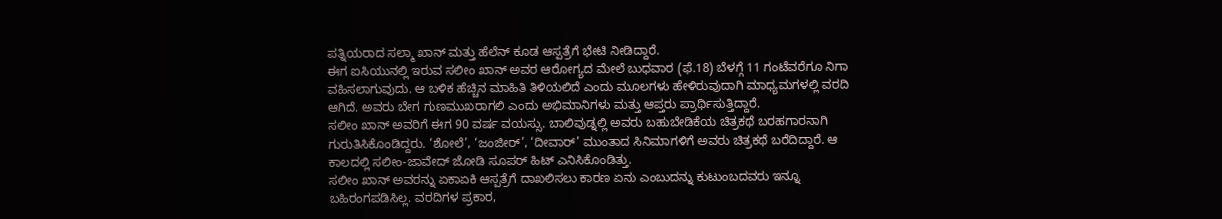ಪತ್ನಿಯರಾದ ಸಲ್ಮಾ ಖಾನ್ ಮತ್ತು ಹೆಲೆನ್ ಕೂಡ ಆಸ್ಪತ್ರೆಗೆ ಭೇಟಿ ನೀಡಿದ್ದಾರೆ.
ಈಗ ಐಸಿಯುನಲ್ಲಿ ಇರುವ ಸಲೀಂ ಖಾನ್ ಅವರ ಆರೋಗ್ಯದ ಮೇಲೆ ಬುಧವಾರ (ಫೆ.18) ಬೆಳಗ್ಗೆ 11 ಗಂಟೆವರೆಗೂ ನಿಗಾ ವಹಿಸಲಾಗುವುದು. ಆ ಬಳಿಕ ಹೆಚ್ಚಿನ ಮಾಹಿತಿ ತಿಳಿಯಲಿದೆ ಎಂದು ಮೂಲಗಳು ಹೇಳಿರುವುದಾಗಿ ಮಾಧ್ಯಮಗಳಲ್ಲಿ ವರದಿ ಆಗಿದೆ. ಅವರು ಬೇಗ ಗುಣಮುಖರಾಗಲಿ ಎಂದು ಅಭಿಮಾನಿಗಳು ಮತ್ತು ಆಪ್ತರು ಪ್ರಾರ್ಥಿಸುತ್ತಿದ್ದಾರೆ.
ಸಲೀಂ ಖಾನ್ ಅವರಿಗೆ ಈಗ 90 ವರ್ಷ ವಯಸ್ಸು. ಬಾಲಿವುಡ್ನಲ್ಲಿ ಅವರು ಬಹುಬೇಡಿಕೆಯ ಚಿತ್ರಕಥೆ ಬರಹಗಾರನಾಗಿ ಗುರುತಿಸಿಕೊಂಡಿದ್ದರು. ‘ಶೋಲೆ’, ‘ಜಂಜೀರ್’, ‘ದೀವಾರ್’ ಮುಂತಾದ ಸಿನಿಮಾಗಳಿಗೆ ಅವರು ಚಿತ್ರಕಥೆ ಬರೆದಿದ್ದಾರೆ. ಆ ಕಾಲದಲ್ಲಿ ಸಲೀಂ-ಜಾವೇದ್ ಜೋಡಿ ಸೂಪರ್ ಹಿಟ್ ಎನಿಸಿಕೊಂಡಿತ್ತು.
ಸಲೀಂ ಖಾನ್ ಅವರನ್ನು ಏಕಾಏಕಿ ಆಸ್ಪತ್ರೆಗೆ ದಾಖಲಿಸಲು ಕಾರಣ ಏನು ಎಂಬುದನ್ನು ಕುಟುಂಬದವರು ಇನ್ನೂ ಬಹಿರಂಗಪಡಿಸಿಲ್ಲ. ವರದಿಗಳ ಪ್ರಕಾರ,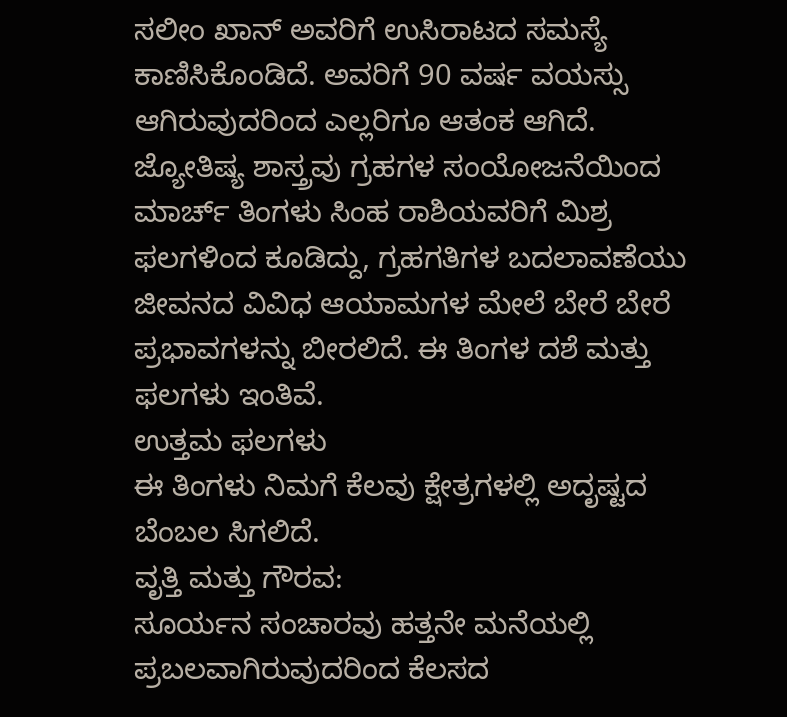ಸಲೀಂ ಖಾನ್ ಅವರಿಗೆ ಉಸಿರಾಟದ ಸಮಸ್ಯೆ ಕಾಣಿಸಿಕೊಂಡಿದೆ. ಅವರಿಗೆ 90 ವರ್ಷ ವಯಸ್ಸು ಆಗಿರುವುದರಿಂದ ಎಲ್ಲರಿಗೂ ಆತಂಕ ಆಗಿದೆ.
ಜ್ಯೋತಿಷ್ಯ ಶಾಸ್ತ್ರವು ಗ್ರಹಗಳ ಸಂಯೋಜನೆಯಿಂದ ಮಾರ್ಚ್ ತಿಂಗಳು ಸಿಂಹ ರಾಶಿಯವರಿಗೆ ಮಿಶ್ರ ಫಲಗಳಿಂದ ಕೂಡಿದ್ದು, ಗ್ರಹಗತಿಗಳ ಬದಲಾವಣೆಯು ಜೀವನದ ವಿವಿಧ ಆಯಾಮಗಳ ಮೇಲೆ ಬೇರೆ ಬೇರೆ ಪ್ರಭಾವಗಳನ್ನು ಬೀರಲಿದೆ. ಈ ತಿಂಗಳ ದಶೆ ಮತ್ತು ಫಲಗಳು ಇಂತಿವೆ.
ಉತ್ತಮ ಫಲಗಳು
ಈ ತಿಂಗಳು ನಿಮಗೆ ಕೆಲವು ಕ್ಷೇತ್ರಗಳಲ್ಲಿ ಅದೃಷ್ಟದ ಬೆಂಬಲ ಸಿಗಲಿದೆ.
ವೃತ್ತಿ ಮತ್ತು ಗೌರವ:
ಸೂರ್ಯನ ಸಂಚಾರವು ಹತ್ತನೇ ಮನೆಯಲ್ಲಿ ಪ್ರಬಲವಾಗಿರುವುದರಿಂದ ಕೆಲಸದ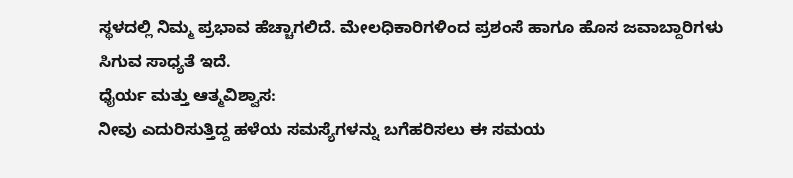ಸ್ಥಳದಲ್ಲಿ ನಿಮ್ಮ ಪ್ರಭಾವ ಹೆಚ್ಚಾಗಲಿದೆ. ಮೇಲಧಿಕಾರಿಗಳಿಂದ ಪ್ರಶಂಸೆ ಹಾಗೂ ಹೊಸ ಜವಾಬ್ದಾರಿಗಳು ಸಿಗುವ ಸಾಧ್ಯತೆ ಇದೆ.
ಧೈರ್ಯ ಮತ್ತು ಆತ್ಮವಿಶ್ವಾಸ:
ನೀವು ಎದುರಿಸುತ್ತಿದ್ದ ಹಳೆಯ ಸಮಸ್ಯೆಗಳನ್ನು ಬಗೆಹರಿಸಲು ಈ ಸಮಯ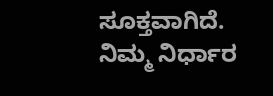ಸೂಕ್ತವಾಗಿದೆ. ನಿಮ್ಮ ನಿರ್ಧಾರ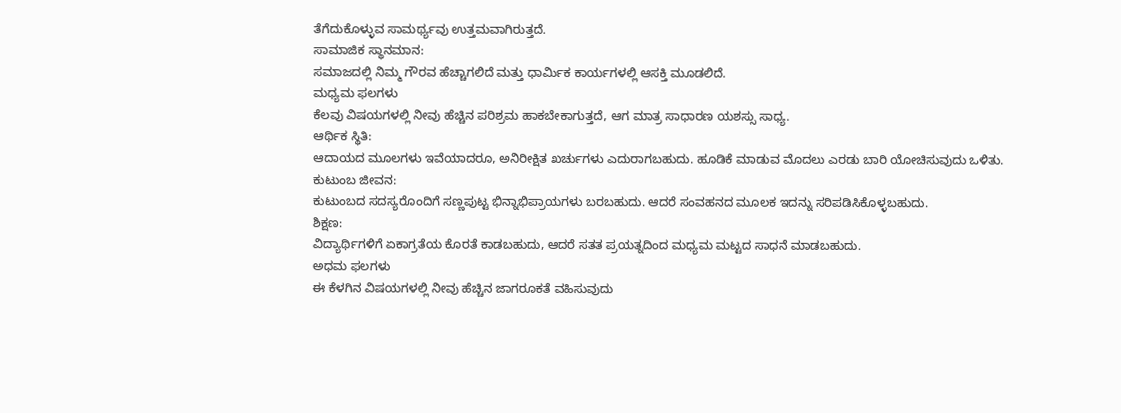ತೆಗೆದುಕೊಳ್ಳುವ ಸಾಮರ್ಥ್ಯವು ಉತ್ತಮವಾಗಿರುತ್ತದೆ.
ಸಾಮಾಜಿಕ ಸ್ಥಾನಮಾನ:
ಸಮಾಜದಲ್ಲಿ ನಿಮ್ಮ ಗೌರವ ಹೆಚ್ಚಾಗಲಿದೆ ಮತ್ತು ಧಾರ್ಮಿಕ ಕಾರ್ಯಗಳಲ್ಲಿ ಆಸಕ್ತಿ ಮೂಡಲಿದೆ.
ಮಧ್ಯಮ ಫಲಗಳು
ಕೆಲವು ವಿಷಯಗಳಲ್ಲಿ ನೀವು ಹೆಚ್ಚಿನ ಪರಿಶ್ರಮ ಹಾಕಬೇಕಾಗುತ್ತದೆ, ಆಗ ಮಾತ್ರ ಸಾಧಾರಣ ಯಶಸ್ಸು ಸಾಧ್ಯ.
ಆರ್ಥಿಕ ಸ್ಥಿತಿ:
ಆದಾಯದ ಮೂಲಗಳು ಇವೆಯಾದರೂ, ಅನಿರೀಕ್ಷಿತ ಖರ್ಚುಗಳು ಎದುರಾಗಬಹುದು. ಹೂಡಿಕೆ ಮಾಡುವ ಮೊದಲು ಎರಡು ಬಾರಿ ಯೋಚಿಸುವುದು ಒಳಿತು.
ಕುಟುಂಬ ಜೀವನ:
ಕುಟುಂಬದ ಸದಸ್ಯರೊಂದಿಗೆ ಸಣ್ಣಪುಟ್ಟ ಭಿನ್ನಾಭಿಪ್ರಾಯಗಳು ಬರಬಹುದು. ಆದರೆ ಸಂವಹನದ ಮೂಲಕ ಇದನ್ನು ಸರಿಪಡಿಸಿಕೊಳ್ಳಬಹುದು.
ಶಿಕ್ಷಣ:
ವಿದ್ಯಾರ್ಥಿಗಳಿಗೆ ಏಕಾಗ್ರತೆಯ ಕೊರತೆ ಕಾಡಬಹುದು, ಆದರೆ ಸತತ ಪ್ರಯತ್ನದಿಂದ ಮಧ್ಯಮ ಮಟ್ಟದ ಸಾಧನೆ ಮಾಡಬಹುದು.
ಅಧಮ ಫಲಗಳು
ಈ ಕೆಳಗಿನ ವಿಷಯಗಳಲ್ಲಿ ನೀವು ಹೆಚ್ಚಿನ ಜಾಗರೂಕತೆ ವಹಿಸುವುದು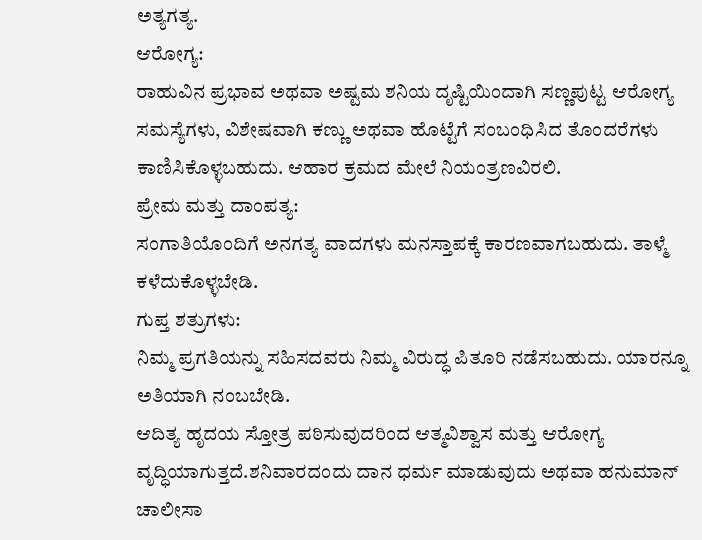ಅತ್ಯಗತ್ಯ.
ಆರೋಗ್ಯ:
ರಾಹುವಿನ ಪ್ರಭಾವ ಅಥವಾ ಅಷ್ಟಮ ಶನಿಯ ದೃಷ್ಟಿಯಿಂದಾಗಿ ಸಣ್ಣಪುಟ್ಟ ಆರೋಗ್ಯ ಸಮಸ್ಯೆಗಳು, ವಿಶೇಷವಾಗಿ ಕಣ್ಣು ಅಥವಾ ಹೊಟ್ಟೆಗೆ ಸಂಬಂಧಿಸಿದ ತೊಂದರೆಗಳು ಕಾಣಿಸಿಕೊಳ್ಳಬಹುದು. ಆಹಾರ ಕ್ರಮದ ಮೇಲೆ ನಿಯಂತ್ರಣವಿರಲಿ.
ಪ್ರೇಮ ಮತ್ತು ದಾಂಪತ್ಯ:
ಸಂಗಾತಿಯೊಂದಿಗೆ ಅನಗತ್ಯ ವಾದಗಳು ಮನಸ್ತಾಪಕ್ಕೆ ಕಾರಣವಾಗಬಹುದು. ತಾಳ್ಮೆ ಕಳೆದುಕೊಳ್ಳಬೇಡಿ.
ಗುಪ್ತ ಶತ್ರುಗಳು:
ನಿಮ್ಮ ಪ್ರಗತಿಯನ್ನು ಸಹಿಸದವರು ನಿಮ್ಮ ವಿರುದ್ಧ ಪಿತೂರಿ ನಡೆಸಬಹುದು. ಯಾರನ್ನೂ ಅತಿಯಾಗಿ ನಂಬಬೇಡಿ.
ಆದಿತ್ಯ ಹೃದಯ ಸ್ತೋತ್ರ ಪಠಿಸುವುದರಿಂದ ಆತ್ಮವಿಶ್ವಾಸ ಮತ್ತು ಆರೋಗ್ಯ ವೃದ್ಧಿಯಾಗುತ್ತದೆ.ಶನಿವಾರದಂದು ದಾನ ಧರ್ಮ ಮಾಡುವುದು ಅಥವಾ ಹನುಮಾನ್ ಚಾಲೀಸಾ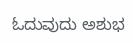ಓದುವುದು ಅಶುಭ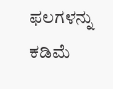ಫಲಗಳನ್ನು ಕಡಿಮೆ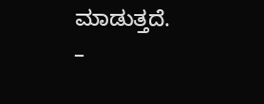ಮಾಡುತ್ತದೆ.
–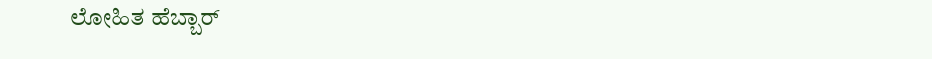ಲೋಹಿತ ಹೆಬ್ಬಾರ್